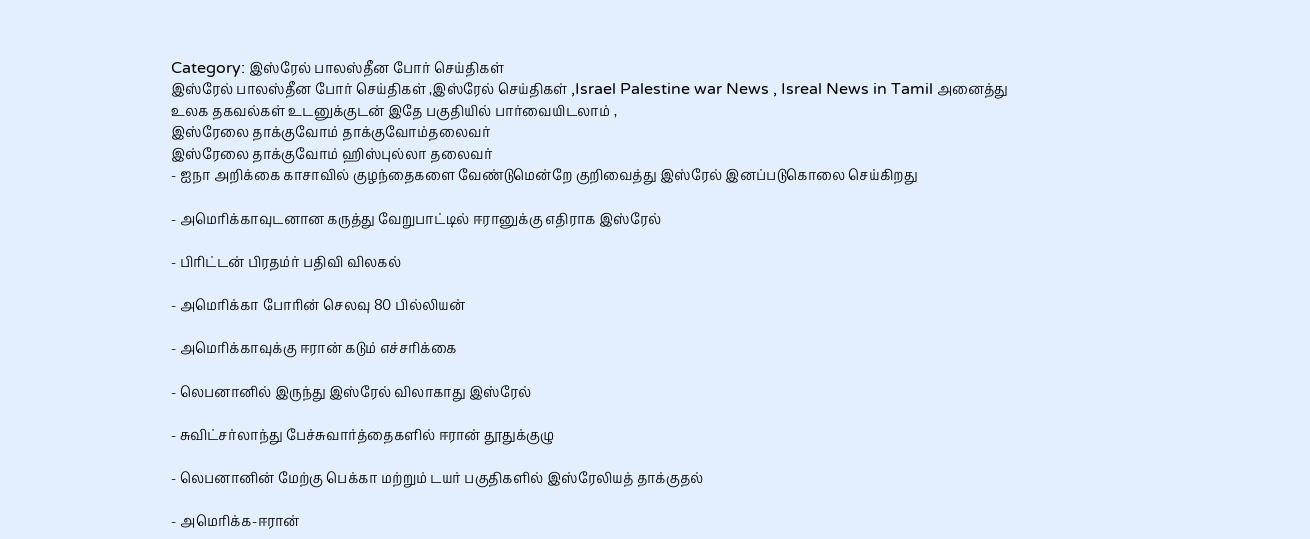Category: இஸ்ரேல் பாலஸ்தீன போர் செய்திகள்
இஸ்ரேல் பாலஸ்தீன போர் செய்திகள் ,இஸ்ரேல் செய்திகள் ,Israel Palestine war News , Isreal News in Tamil அனைத்து உலக தகவல்கள் உடனுக்குடன் இதே பகுதியில் பார்வையிடலாம் ,
இஸ்ரேலை தாக்குவோம் தாக்குவோம்தலைவர்
இஸ்ரேலை தாக்குவோம் ஹிஸ்புல்லா தலைவர்
- ஐநா அறிக்கை காசாவில் குழந்தைகளை வேண்டுமென்றே குறிவைத்து இஸ்ரேல் இனப்படுகொலை செய்கிறது

- அமெரிக்காவுடனான கருத்து வேறுபாட்டில் ஈரானுக்கு எதிராக இஸ்ரேல்

- பிரிட்டன் பிரதம்ர் பதிவி விலகல்

- அமெரிக்கா போரின் செலவு 80 பில்லியன்

- அமெரிக்காவுக்கு ஈரான் கடும் எச்சரிக்கை

- லெபனானில் இருந்து இஸ்ரேல் விலாகாது இஸ்ரேல்

- சுவிட்சர்லாந்து பேச்சுவார்த்தைகளில் ஈரான் தூதுக்குழு

- லெபனானின் மேற்கு பெக்கா மற்றும் டயர் பகுதிகளில் இஸ்ரேலியத் தாக்குதல்

- அமெரிக்க-ஈரான்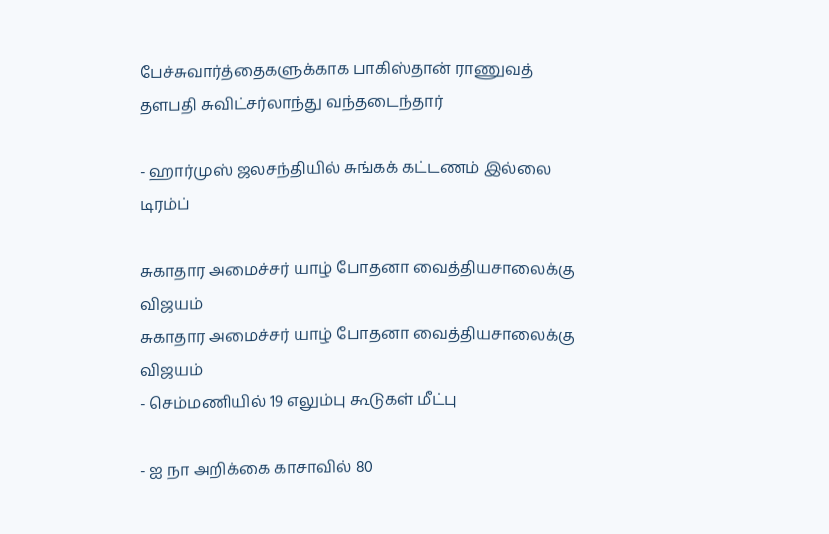பேச்சுவார்த்தைகளுக்காக பாகிஸ்தான் ராணுவத் தளபதி சுவிட்சர்லாந்து வந்தடைந்தார்

- ஹார்முஸ் ஜலசந்தியில் சுங்கக் கட்டணம் இல்லை டிரம்ப்

சுகாதார அமைச்சர் யாழ் போதனா வைத்தியசாலைக்கு விஜயம்
சுகாதார அமைச்சர் யாழ் போதனா வைத்தியசாலைக்கு விஜயம்
- செம்மணியில் 19 எலும்பு கூடுகள் மீட்பு

- ஐ நா அறிக்கை காசாவில் 80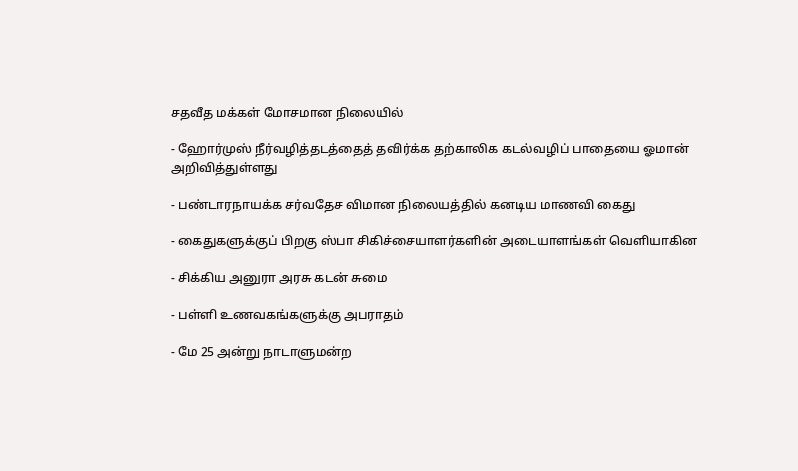சதவீத மக்கள் மோசமான நிலையில்

- ஹோர்முஸ் நீர்வழித்தடத்தைத் தவிர்க்க தற்காலிக கடல்வழிப் பாதையை ஓமான் அறிவித்துள்ளது

- பண்டாரநாயக்க சர்வதேச விமான நிலையத்தில் கனடிய மாணவி கைது

- கைதுகளுக்குப் பிறகு ஸ்பா சிகிச்சையாளர்களின் அடையாளங்கள் வெளியாகின

- சிக்கிய அனுரா அரசு கடன் சுமை

- பள்ளி உணவகங்களுக்கு அபராதம்

- மே 25 அன்று நாடாளுமன்ற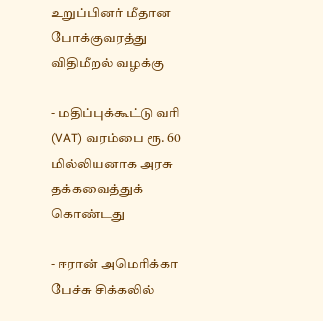உறுப்பினர் மீதான போக்குவரத்து விதிமீறல் வழக்கு

- மதிப்புக்கூட்டு வரி (VAT) வரம்பை ரூ. 60 மில்லியனாக அரசு தக்கவைத்துக் கொண்டது

- ஈரான் அமெரிக்கா பேச்சு சிக்கலில்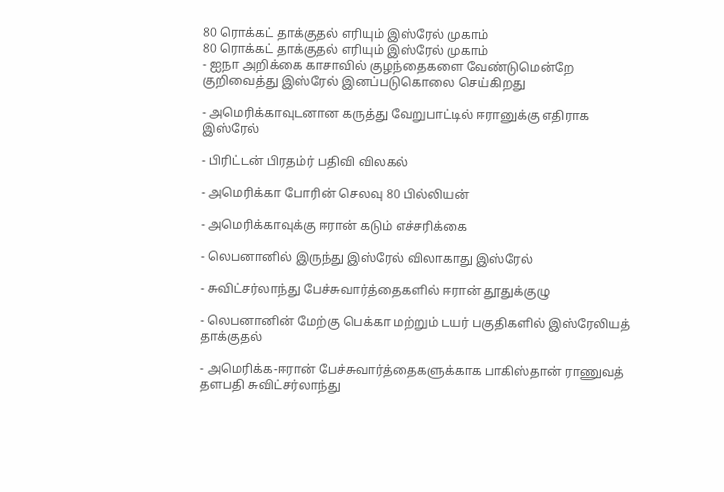80 ரொக்கட் தாக்குதல் எரியும் இஸ்ரேல் முகாம்
80 ரொக்கட் தாக்குதல் எரியும் இஸ்ரேல் முகாம்
- ஐநா அறிக்கை காசாவில் குழந்தைகளை வேண்டுமென்றே குறிவைத்து இஸ்ரேல் இனப்படுகொலை செய்கிறது

- அமெரிக்காவுடனான கருத்து வேறுபாட்டில் ஈரானுக்கு எதிராக இஸ்ரேல்

- பிரிட்டன் பிரதம்ர் பதிவி விலகல்

- அமெரிக்கா போரின் செலவு 80 பில்லியன்

- அமெரிக்காவுக்கு ஈரான் கடும் எச்சரிக்கை

- லெபனானில் இருந்து இஸ்ரேல் விலாகாது இஸ்ரேல்

- சுவிட்சர்லாந்து பேச்சுவார்த்தைகளில் ஈரான் தூதுக்குழு

- லெபனானின் மேற்கு பெக்கா மற்றும் டயர் பகுதிகளில் இஸ்ரேலியத் தாக்குதல்

- அமெரிக்க-ஈரான் பேச்சுவார்த்தைகளுக்காக பாகிஸ்தான் ராணுவத் தளபதி சுவிட்சர்லாந்து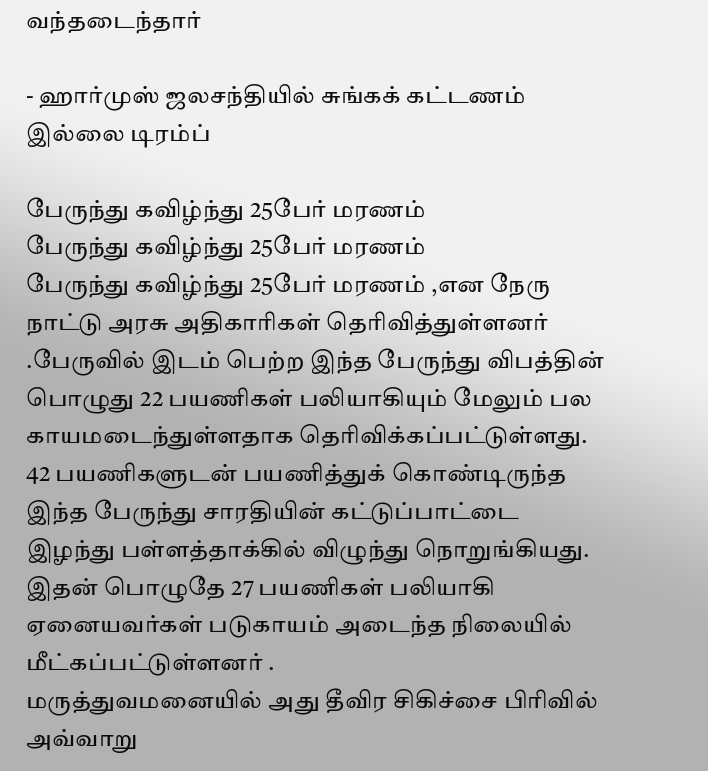வந்தடைந்தார்

- ஹார்முஸ் ஜலசந்தியில் சுங்கக் கட்டணம் இல்லை டிரம்ப்

பேருந்து கவிழ்ந்து 25பேர் மரணம்
பேருந்து கவிழ்ந்து 25பேர் மரணம்
பேருந்து கவிழ்ந்து 25பேர் மரணம் ,என நேரு நாட்டு அரசு அதிகாரிகள் தெரிவித்துள்ளனர் .பேருவில் இடம் பெற்ற இந்த பேருந்து விபத்தின் பொழுது 22 பயணிகள் பலியாகியும் மேலும் பல காயமடைந்துள்ளதாக தெரிவிக்கப்பட்டுள்ளது.
42 பயணிகளுடன் பயணித்துக் கொண்டிருந்த இந்த பேருந்து சாரதியின் கட்டுப்பாட்டை இழந்து பள்ளத்தாக்கில் விழுந்து நொறுங்கியது.
இதன் பொழுதே 27 பயணிகள் பலியாகி ஏனையவர்கள் படுகாயம் அடைந்த நிலையில் மீட்கப்பட்டுள்ளனர் .
மருத்துவமனையில் அது தீவிர சிகிச்சை பிரிவில்
அவ்வாறு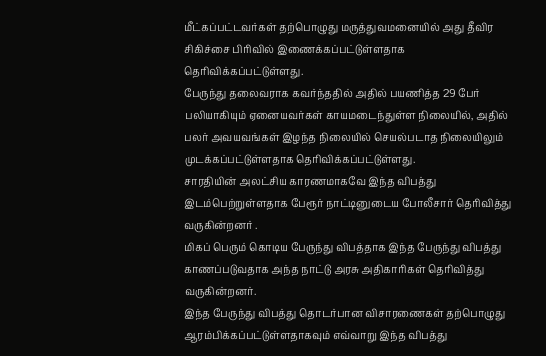மீட்கப்பட்டவர்கள் தற்பொழுது மருத்துவமனையில் அது தீவிர சிகிச்சை பிரிவில் இணைக்கப்பட்டுள்ளதாக தெரிவிக்கப்பட்டுள்ளது.
பேருந்து தலைவராக கவர்ந்ததில் அதில் பயணித்த 29 பேர் பலியாகியும் ஏனையவர்கள் காயமடைந்துள்ள நிலையில், அதில் பலர் அவயவங்கள் இழந்த நிலையில் செயல்படாத நிலையிலும் முடக்கப்பட்டுள்ளதாக தெரிவிக்கப்பட்டுள்ளது.
சாரதியின் அலட்சிய காரணமாகவே இந்த விபத்து இடம்பெற்றுள்ளதாக பேரூர் நாட்டினுடைய போலீசார் தெரிவித்து வருகின்றனர் .
மிகப் பெரும் கொடிய பேருந்து விபத்தாக இந்த பேருந்து விபத்து காணப்படுவதாக அந்த நாட்டு அரசு அதிகாரிகள் தெரிவித்து வருகின்றனர்.
இந்த பேருந்து விபத்து தொடர்பான விசாரணைகள் தற்பொழுது ஆரம்பிக்கப்பட்டுள்ளதாகவும் எவ்வாறு இந்த விபத்து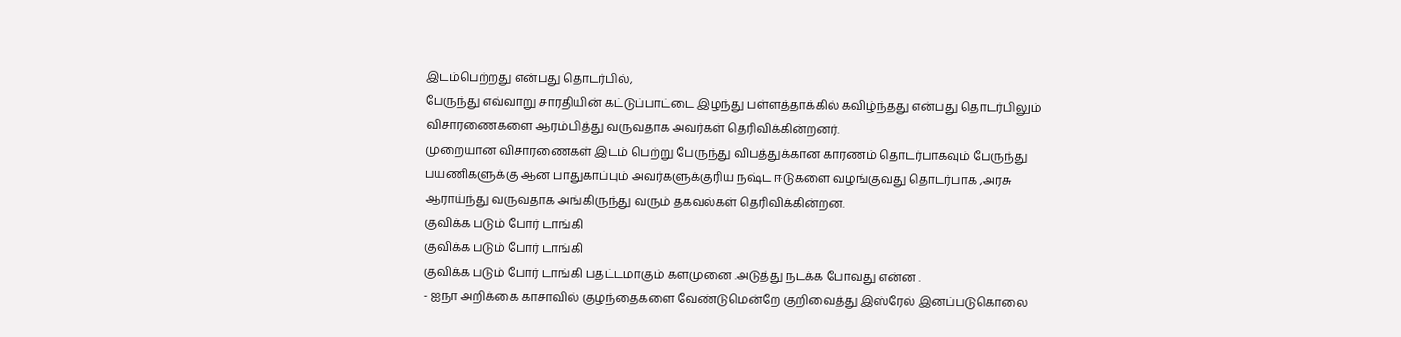இடம்பெற்றது என்பது தொடர்பில்,
பேருந்து எவ்வாறு சாரதியின் கட்டுப்பாட்டை இழந்து பள்ளத்தாக்கில் கவிழ்ந்தது என்பது தொடர்பிலும் விசாரணைகளை ஆரம்பித்து வருவதாக அவர்கள் தெரிவிக்கின்றனர்.
முறையான விசாரணைகள் இடம் பெற்று பேருந்து விபத்துக்கான காரணம் தொடர்பாகவும் பேருந்து பயணிகளுக்கு ஆன பாதுகாப்பும் அவர்களுக்குரிய நஷ்ட ஈடுகளை வழங்குவது தொடர்பாக ,அரசு ஆராய்ந்து வருவதாக அங்கிருந்து வரும் தகவல்கள் தெரிவிக்கின்றன.
குவிக்க படும் போர் டாங்கி
குவிக்க படும் போர் டாங்கி
குவிக்க படும் போர் டாங்கி பதட்டமாகும் களமுனை .அடுத்து நடக்க போவது என்ன .
- ஐநா அறிக்கை காசாவில் குழந்தைகளை வேண்டுமென்றே குறிவைத்து இஸ்ரேல் இனப்படுகொலை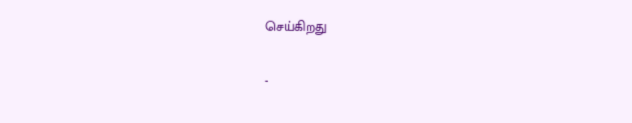செய்கிறது

-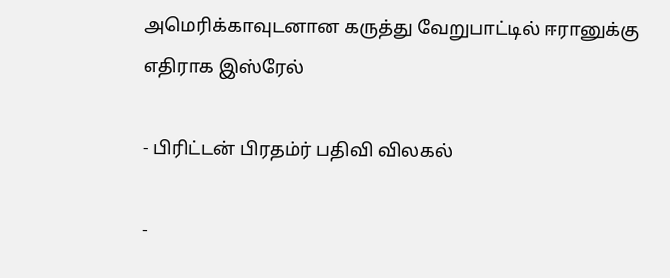அமெரிக்காவுடனான கருத்து வேறுபாட்டில் ஈரானுக்கு எதிராக இஸ்ரேல்

- பிரிட்டன் பிரதம்ர் பதிவி விலகல்

-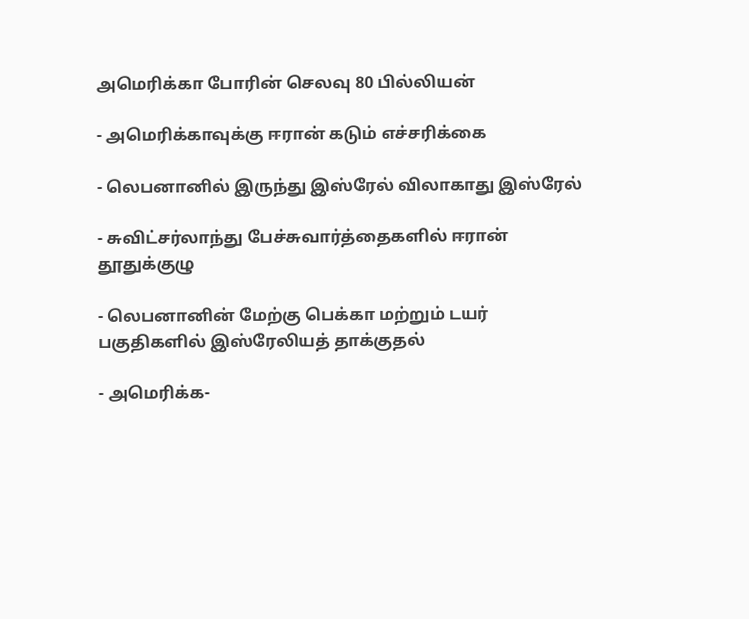அமெரிக்கா போரின் செலவு 80 பில்லியன்

- அமெரிக்காவுக்கு ஈரான் கடும் எச்சரிக்கை

- லெபனானில் இருந்து இஸ்ரேல் விலாகாது இஸ்ரேல்

- சுவிட்சர்லாந்து பேச்சுவார்த்தைகளில் ஈரான் தூதுக்குழு

- லெபனானின் மேற்கு பெக்கா மற்றும் டயர் பகுதிகளில் இஸ்ரேலியத் தாக்குதல்

- அமெரிக்க-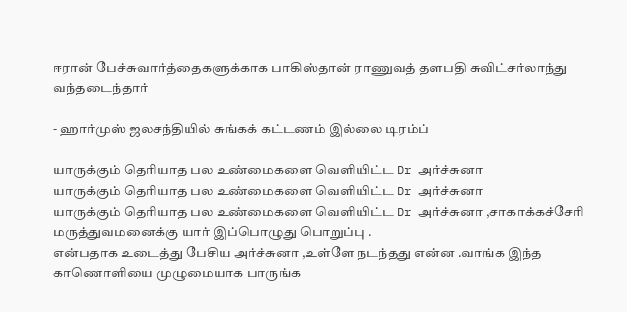ஈரான் பேச்சுவார்த்தைகளுக்காக பாகிஸ்தான் ராணுவத் தளபதி சுவிட்சர்லாந்து வந்தடைந்தார்

- ஹார்முஸ் ஜலசந்தியில் சுங்கக் கட்டணம் இல்லை டிரம்ப்

யாருக்கும் தெரியாத பல உண்மைகளை வெளியிட்ட Dr அர்ச்சுனா
யாருக்கும் தெரியாத பல உண்மைகளை வெளியிட்ட Dr அர்ச்சுனா
யாருக்கும் தெரியாத பல உண்மைகளை வெளியிட்ட Dr அர்ச்சுனா ,சாகாக்கச்சேரி மருத்துவமனைக்கு யார் இப்பொழுது பொறுப்பு .
என்பதாக உடைத்து பேசிய அர்ச்சுனா ,உள்ளே நடந்தது என்ன .வாங்க இந்த காணொளியை முழுமையாக பாருங்க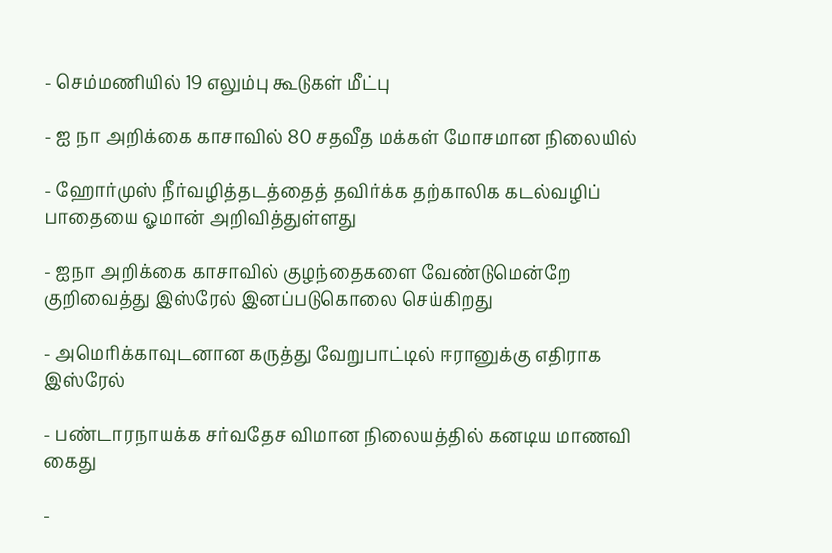- செம்மணியில் 19 எலும்பு கூடுகள் மீட்பு

- ஐ நா அறிக்கை காசாவில் 80 சதவீத மக்கள் மோசமான நிலையில்

- ஹோர்முஸ் நீர்வழித்தடத்தைத் தவிர்க்க தற்காலிக கடல்வழிப் பாதையை ஓமான் அறிவித்துள்ளது

- ஐநா அறிக்கை காசாவில் குழந்தைகளை வேண்டுமென்றே குறிவைத்து இஸ்ரேல் இனப்படுகொலை செய்கிறது

- அமெரிக்காவுடனான கருத்து வேறுபாட்டில் ஈரானுக்கு எதிராக இஸ்ரேல்

- பண்டாரநாயக்க சர்வதேச விமான நிலையத்தில் கனடிய மாணவி கைது

-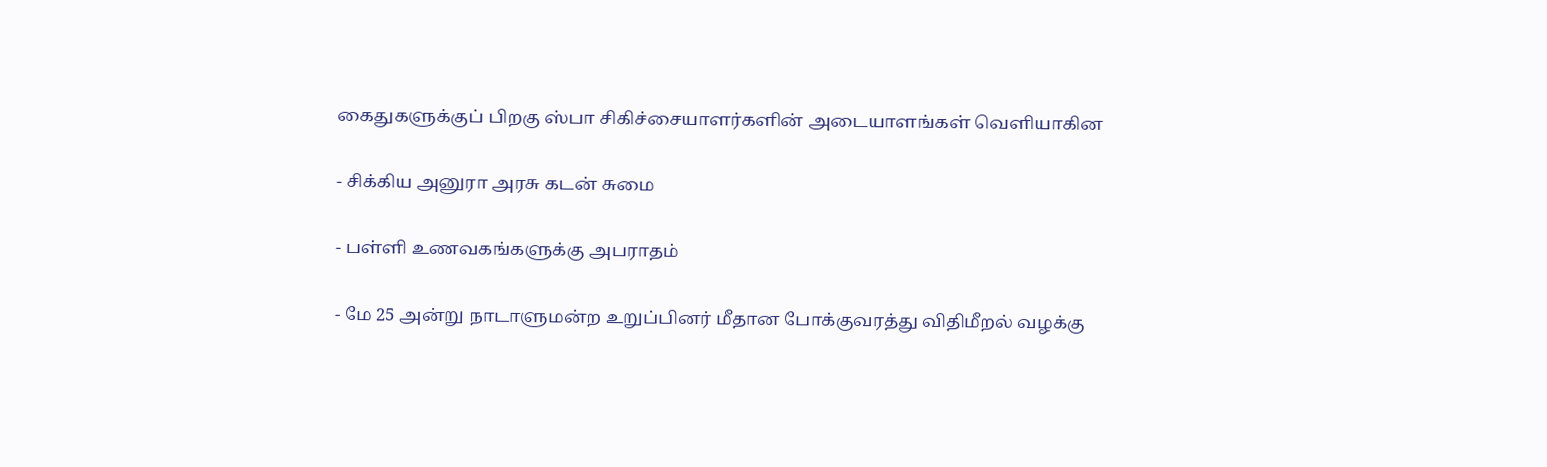கைதுகளுக்குப் பிறகு ஸ்பா சிகிச்சையாளர்களின் அடையாளங்கள் வெளியாகின

- சிக்கிய அனுரா அரசு கடன் சுமை

- பள்ளி உணவகங்களுக்கு அபராதம்

- மே 25 அன்று நாடாளுமன்ற உறுப்பினர் மீதான போக்குவரத்து விதிமீறல் வழக்கு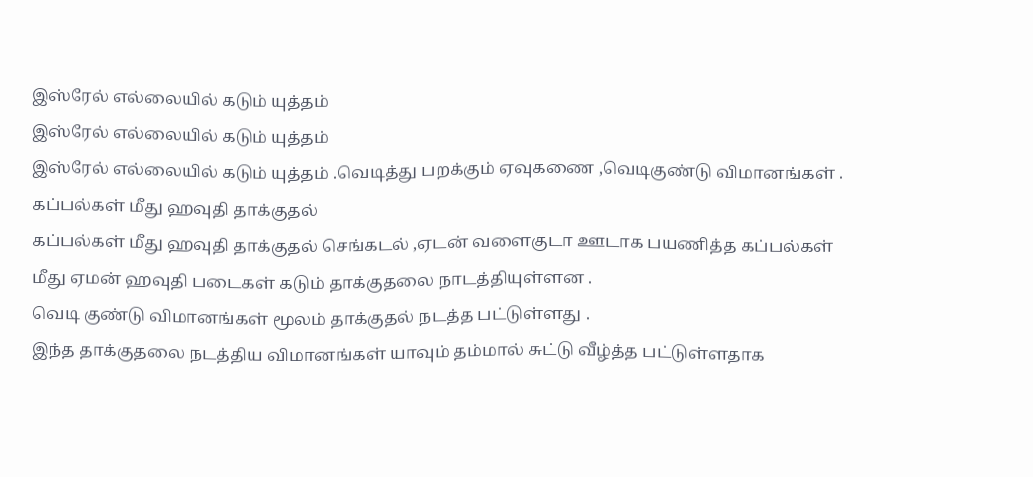இஸ்ரேல் எல்லையில் கடும் யுத்தம்
இஸ்ரேல் எல்லையில் கடும் யுத்தம்
இஸ்ரேல் எல்லையில் கடும் யுத்தம் .வெடித்து பறக்கும் ஏவுகணை ,வெடிகுண்டு விமானங்கள் .
கப்பல்கள் மீது ஹவுதி தாக்குதல்
கப்பல்கள் மீது ஹவுதி தாக்குதல் செங்கடல் ,ஏடன் வளைகுடா ஊடாக பயணித்த கப்பல்கள் மீது ஏமன் ஹவுதி படைகள் கடும் தாக்குதலை நாடத்தியுள்ளன .
வெடி குண்டு விமானங்கள் மூலம் தாக்குதல் நடத்த பட்டுள்ளது .
இந்த தாக்குதலை நடத்திய விமானங்கள் யாவும் தம்மால் சுட்டு வீழ்த்த பட்டுள்ளதாக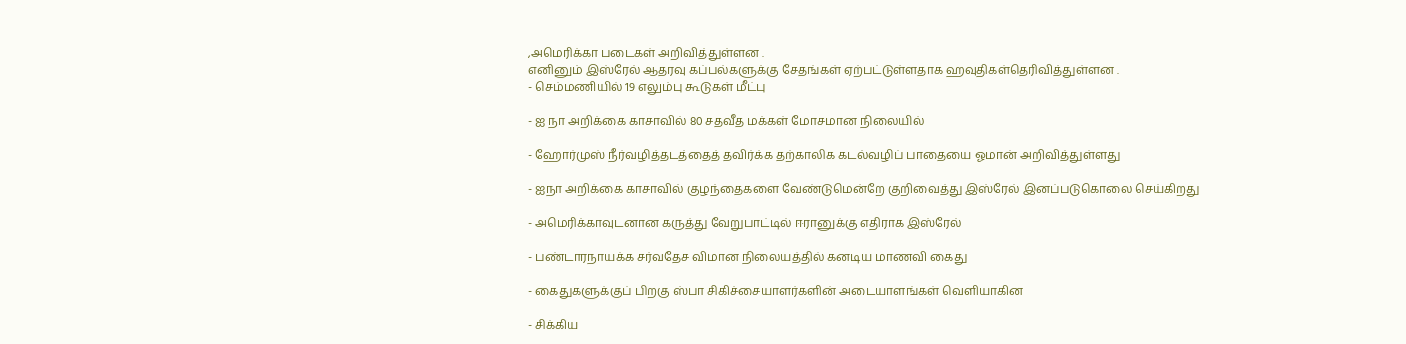,அமெரிக்கா படைகள் அறிவித்துள்ளன .
எனினும் இஸ்ரேல் ஆதரவு கப்பல்களுக்கு சேதங்கள் ஏற்பட்டுள்ளதாக ஹவுதிகள்தெரிவித்துள்ளன .
- செம்மணியில் 19 எலும்பு கூடுகள் மீட்பு

- ஐ நா அறிக்கை காசாவில் 80 சதவீத மக்கள் மோசமான நிலையில்

- ஹோர்முஸ் நீர்வழித்தடத்தைத் தவிர்க்க தற்காலிக கடல்வழிப் பாதையை ஓமான் அறிவித்துள்ளது

- ஐநா அறிக்கை காசாவில் குழந்தைகளை வேண்டுமென்றே குறிவைத்து இஸ்ரேல் இனப்படுகொலை செய்கிறது

- அமெரிக்காவுடனான கருத்து வேறுபாட்டில் ஈரானுக்கு எதிராக இஸ்ரேல்

- பண்டாரநாயக்க சர்வதேச விமான நிலையத்தில் கனடிய மாணவி கைது

- கைதுகளுக்குப் பிறகு ஸ்பா சிகிச்சையாளர்களின் அடையாளங்கள் வெளியாகின

- சிக்கிய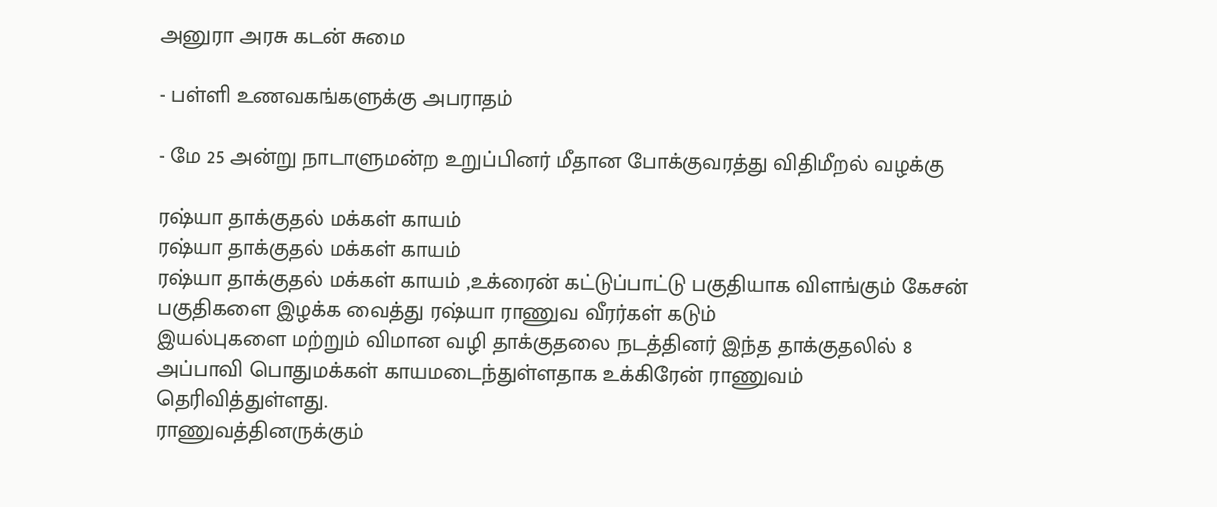அனுரா அரசு கடன் சுமை

- பள்ளி உணவகங்களுக்கு அபராதம்

- மே 25 அன்று நாடாளுமன்ற உறுப்பினர் மீதான போக்குவரத்து விதிமீறல் வழக்கு

ரஷ்யா தாக்குதல் மக்கள் காயம்
ரஷ்யா தாக்குதல் மக்கள் காயம்
ரஷ்யா தாக்குதல் மக்கள் காயம் ,உக்ரைன் கட்டுப்பாட்டு பகுதியாக விளங்கும் கேசன் பகுதிகளை இழக்க வைத்து ரஷ்யா ராணுவ வீரர்கள் கடும்
இயல்புகளை மற்றும் விமான வழி தாக்குதலை நடத்தினர் இந்த தாக்குதலில் 8 அப்பாவி பொதுமக்கள் காயமடைந்துள்ளதாக உக்கிரேன் ராணுவம் தெரிவித்துள்ளது.
ராணுவத்தினருக்கும்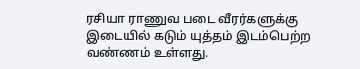ரசியா ராணுவ படை வீரர்களுக்கு இடையில் கடும் யுத்தம் இடம்பெற்ற வண்ணம் உள்ளது.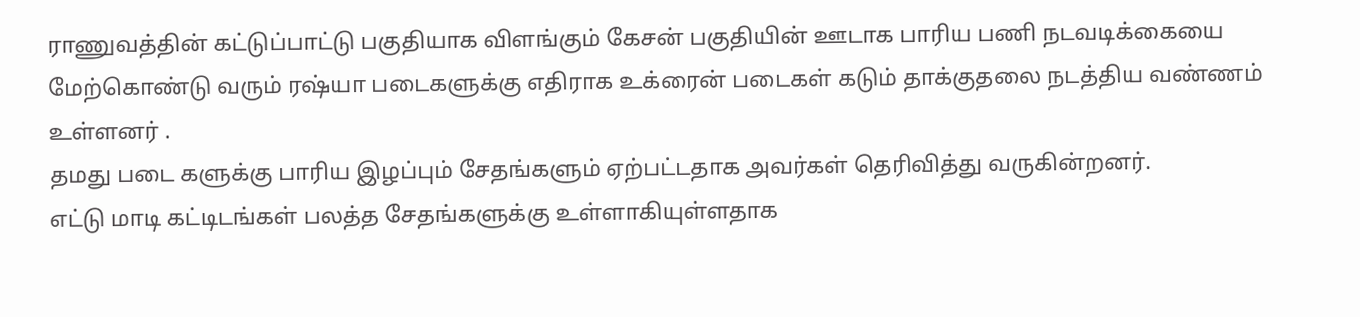ராணுவத்தின் கட்டுப்பாட்டு பகுதியாக விளங்கும் கேசன் பகுதியின் ஊடாக பாரிய பணி நடவடிக்கையை மேற்கொண்டு வரும் ரஷ்யா படைகளுக்கு எதிராக உக்ரைன் படைகள் கடும் தாக்குதலை நடத்திய வண்ணம் உள்ளனர் .
தமது படை களுக்கு பாரிய இழப்பும் சேதங்களும் ஏற்பட்டதாக அவர்கள் தெரிவித்து வருகின்றனர்.
எட்டு மாடி கட்டிடங்கள் பலத்த சேதங்களுக்கு உள்ளாகியுள்ளதாக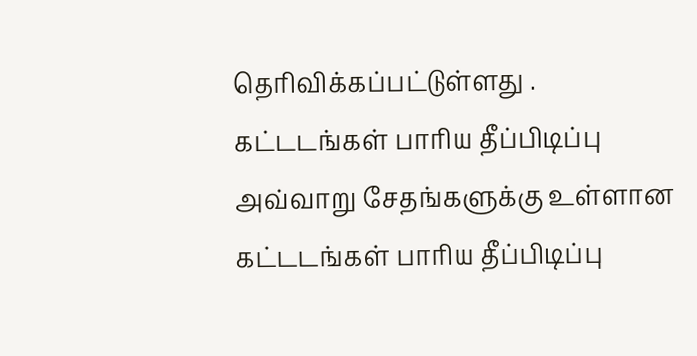தெரிவிக்கப்பட்டுள்ளது .
கட்டடங்கள் பாரிய தீப்பிடிப்பு
அவ்வாறு சேதங்களுக்கு உள்ளான கட்டடங்கள் பாரிய தீப்பிடிப்பு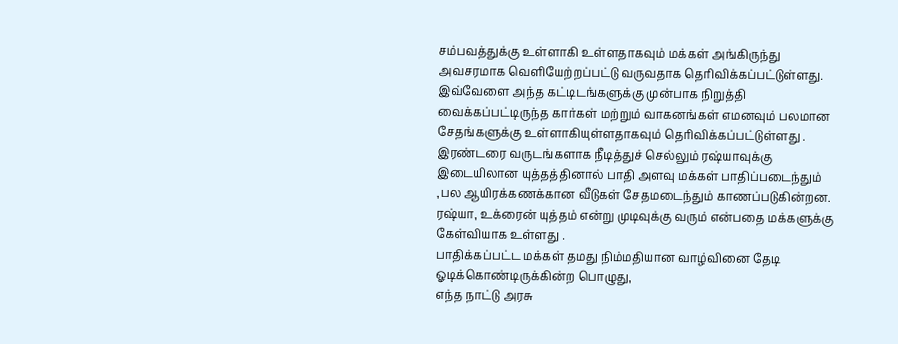சம்பவத்துக்கு உள்ளாகி உள்ளதாகவும் மக்கள் அங்கிருந்து அவசரமாக வெளியேற்றப்பட்டு வருவதாக தெரிவிக்கப்பட்டுள்ளது.
இவ்வேளை அந்த கட்டிடங்களுக்கு முன்பாக நிறுத்தி வைக்கப்பட்டிருந்த கார்கள் மற்றும் வாகனங்கள் எமனவும் பலமான சேதங்களுக்கு உள்ளாகியுள்ளதாகவும் தெரிவிக்கப்பட்டுள்ளது .
இரண்டரை வருடங்களாக நீடித்துச் செல்லும் ரஷ்யாவுக்கு இடையிலான யுத்தத்தினால் பாதி அளவு மக்கள் பாதிப்படைந்தும் ,பல ஆயிரக்கணக்கான வீடுகள் சேதமடைந்தும் காணப்படுகின்றன.
ரஷ்யா, உக்ரைன் யுத்தம் என்று முடிவுக்கு வரும் என்பதை மக்களுக்கு கேள்வியாக உள்ளது .
பாதிக்கப்பட்ட மக்கள் தமது நிம்மதியான வாழ்வினை தேடி ஓடிக்கொண்டிருக்கின்ற பொழுது,
எந்த நாட்டு அரசு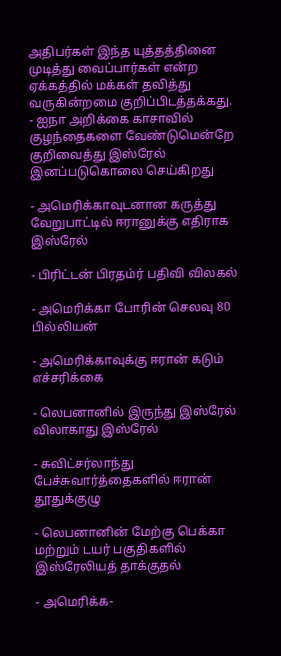அதிபர்கள் இந்த யுத்தத்தினை முடித்து வைப்பார்கள் என்ற ஏக்கத்தில் மக்கள் தவித்து வருகின்றமை குறிப்பிடத்தக்கது.
- ஐநா அறிக்கை காசாவில் குழந்தைகளை வேண்டுமென்றே குறிவைத்து இஸ்ரேல் இனப்படுகொலை செய்கிறது

- அமெரிக்காவுடனான கருத்து வேறுபாட்டில் ஈரானுக்கு எதிராக இஸ்ரேல்

- பிரிட்டன் பிரதம்ர் பதிவி விலகல்

- அமெரிக்கா போரின் செலவு 80 பில்லியன்

- அமெரிக்காவுக்கு ஈரான் கடும் எச்சரிக்கை

- லெபனானில் இருந்து இஸ்ரேல் விலாகாது இஸ்ரேல்

- சுவிட்சர்லாந்து பேச்சுவார்த்தைகளில் ஈரான் தூதுக்குழு

- லெபனானின் மேற்கு பெக்கா மற்றும் டயர் பகுதிகளில் இஸ்ரேலியத் தாக்குதல்

- அமெரிக்க-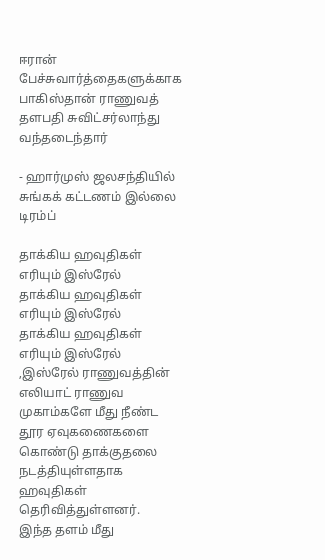ஈரான் பேச்சுவார்த்தைகளுக்காக பாகிஸ்தான் ராணுவத் தளபதி சுவிட்சர்லாந்து வந்தடைந்தார்

- ஹார்முஸ் ஜலசந்தியில் சுங்கக் கட்டணம் இல்லை டிரம்ப்

தாக்கிய ஹவுதிகள் எரியும் இஸ்ரேல்
தாக்கிய ஹவுதிகள் எரியும் இஸ்ரேல்
தாக்கிய ஹவுதிகள் எரியும் இஸ்ரேல் ,இஸ்ரேல் ராணுவத்தின் எலியாட் ராணுவ முகாம்களே மீது நீண்ட தூர ஏவுகணைகளை கொண்டு தாக்குதலை நடத்தியுள்ளதாக ஹவுதிகள் தெரிவித்துள்ளனர்.
இந்த தளம் மீது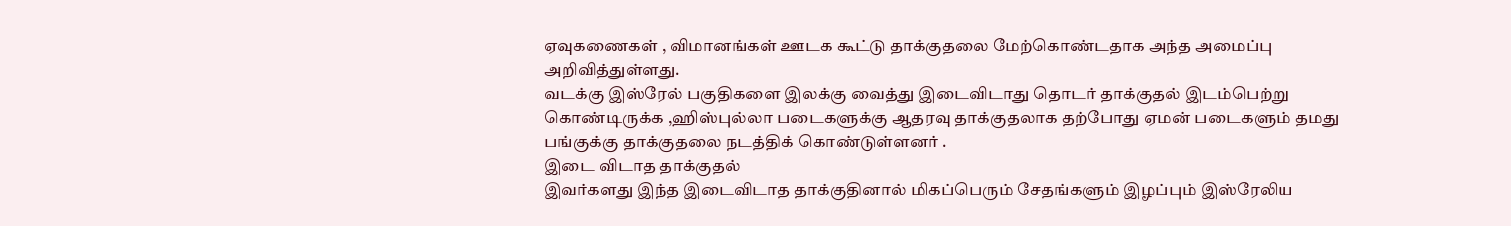ஏவுகணைகள் , விமானங்கள் ஊடக கூட்டு தாக்குதலை மேற்கொண்டதாக அந்த அமைப்பு அறிவித்துள்ளது.
வடக்கு இஸ்ரேல் பகுதிகளை இலக்கு வைத்து இடைவிடாது தொடர் தாக்குதல் இடம்பெற்று கொண்டிருக்க ,ஹிஸ்புல்லா படைகளுக்கு ஆதரவு தாக்குதலாக தற்போது ஏமன் படைகளும் தமது பங்குக்கு தாக்குதலை நடத்திக் கொண்டுள்ளனர் .
இடை விடாத தாக்குதல்
இவர்களது இந்த இடைவிடாத தாக்குதினால் மிகப்பெரும் சேதங்களும் இழப்பும் இஸ்ரேலிய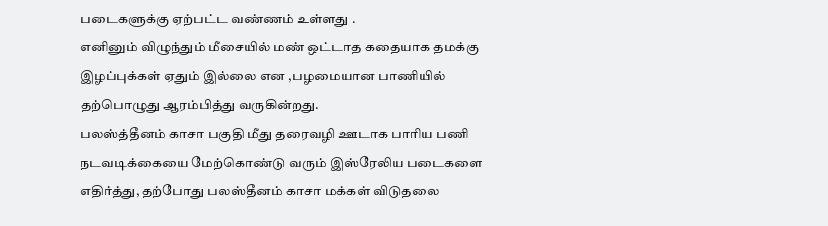படைகளுக்கு ஏற்பட்ட வண்ணம் உள்ளது .
எனினும் விழுந்தும் மீசையில் மண் ஒட்டாத கதையாக தமக்கு இழப்புக்கள் ஏதும் இல்லை என ,பழமையான பாணியில் தற்பொழுது ஆரம்பித்து வருகின்றது.
பலஸ்த்தீனம் காசா பகுதி மீது தரைவழி ஊடாக பாரிய பணி நடவடிக்கையை மேற்கொண்டு வரும் இஸ்ரேலிய படைகளை எதிர்த்து, தற்போது பலஸ்தீனம் காசா மக்கள் விடுதலை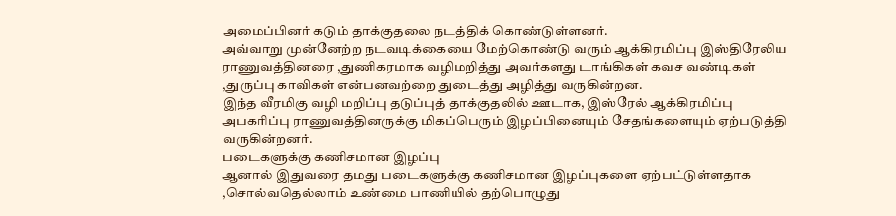அமைப்பினர் கடும் தாக்குதலை நடத்திக் கொண்டுள்ளனர்.
அவ்வாறு முன்னேற்ற நடவடிக்கையை மேற்கொண்டு வரும் ஆக்கிரமிப்பு இஸ்திரேலிய ராணுவத்தினரை ,துணிகரமாக வழிமறித்து அவர்களது டாங்கிகள் கவச வண்டிகள் ,துருப்பு காவிகள் என்பனவற்றை துடைத்து அழித்து வருகின்றன.
இந்த வீரமிகு வழி மறிப்பு தடுப்புத் தாக்குதலில் ஊடாக, இஸ்ரேல் ஆக்கிரமிப்பு அபகரிப்பு ராணுவத்தினருக்கு மிகப்பெரும் இழப்பினையும் சேதங்களையும் ஏற்படுத்தி வருகின்றனர்.
படைகளுக்கு கணிசமான இழப்பு
ஆனால் இதுவரை தமது படைகளுக்கு கணிசமான இழப்புகளை ஏற்பட்டுள்ளதாக ,சொல்வதெல்லாம் உண்மை பாணியில் தற்பொழுது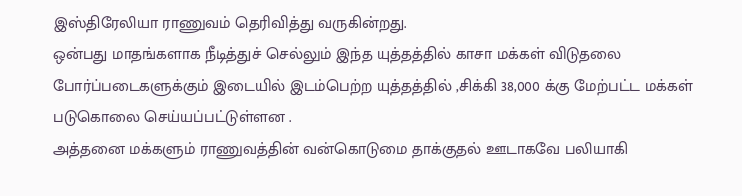இஸ்திரேலியா ராணுவம் தெரிவித்து வருகின்றது.
ஒன்பது மாதங்களாக நீடித்துச் செல்லும் இந்த யுத்தத்தில் காசா மக்கள் விடுதலை போர்ப்படைகளுக்கும் இடையில் இடம்பெற்ற யுத்தத்தில் ,சிக்கி 38,000 க்கு மேற்பட்ட மக்கள் படுகொலை செய்யப்பட்டுள்ளன .
அத்தனை மக்களும் ராணுவத்தின் வன்கொடுமை தாக்குதல் ஊடாகவே பலியாகி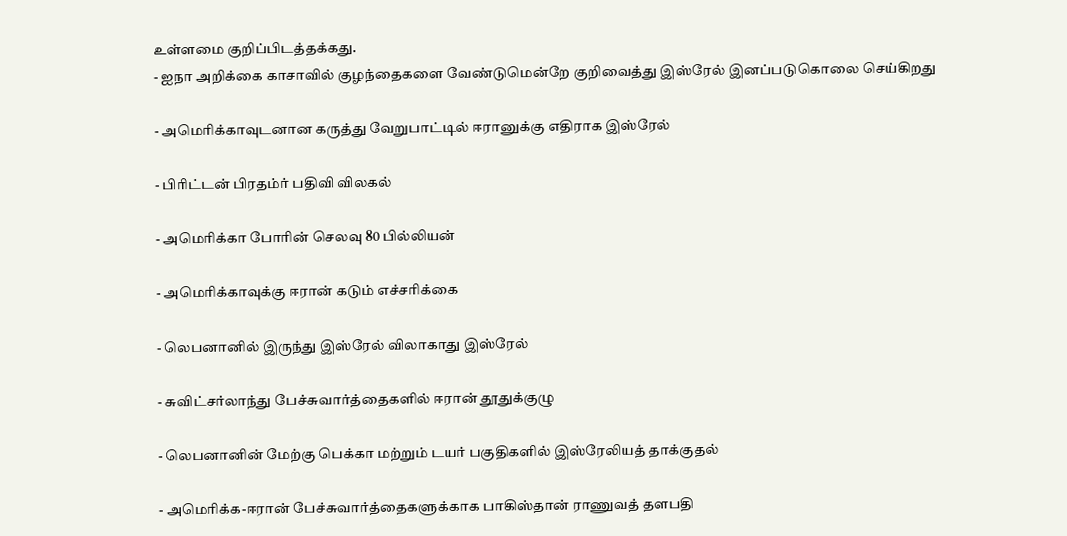உள்ளமை குறிப்பிடத்தக்கது.
- ஐநா அறிக்கை காசாவில் குழந்தைகளை வேண்டுமென்றே குறிவைத்து இஸ்ரேல் இனப்படுகொலை செய்கிறது

- அமெரிக்காவுடனான கருத்து வேறுபாட்டில் ஈரானுக்கு எதிராக இஸ்ரேல்

- பிரிட்டன் பிரதம்ர் பதிவி விலகல்

- அமெரிக்கா போரின் செலவு 80 பில்லியன்

- அமெரிக்காவுக்கு ஈரான் கடும் எச்சரிக்கை

- லெபனானில் இருந்து இஸ்ரேல் விலாகாது இஸ்ரேல்

- சுவிட்சர்லாந்து பேச்சுவார்த்தைகளில் ஈரான் தூதுக்குழு

- லெபனானின் மேற்கு பெக்கா மற்றும் டயர் பகுதிகளில் இஸ்ரேலியத் தாக்குதல்

- அமெரிக்க-ஈரான் பேச்சுவார்த்தைகளுக்காக பாகிஸ்தான் ராணுவத் தளபதி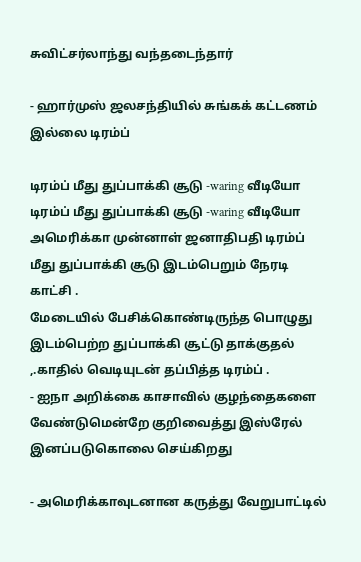சுவிட்சர்லாந்து வந்தடைந்தார்

- ஹார்முஸ் ஜலசந்தியில் சுங்கக் கட்டணம் இல்லை டிரம்ப்

டிரம்ப் மீது துப்பாக்கி சூடு -waring வீடியோ
டிரம்ப் மீது துப்பாக்கி சூடு -waring வீடியோ
அமெரிக்கா முன்னாள் ஜனாதிபதி டிரம்ப் மீது துப்பாக்கி சூடு இடம்பெறும் நேரடி காட்சி .
மேடையில் பேசிக்கொண்டிருந்த பொழுது இடம்பெற்ற துப்பாக்கி சூட்டு தாக்குதல் ,.காதில் வெடியுடன் தப்பித்த டிரம்ப் .
- ஐநா அறிக்கை காசாவில் குழந்தைகளை வேண்டுமென்றே குறிவைத்து இஸ்ரேல் இனப்படுகொலை செய்கிறது

- அமெரிக்காவுடனான கருத்து வேறுபாட்டில்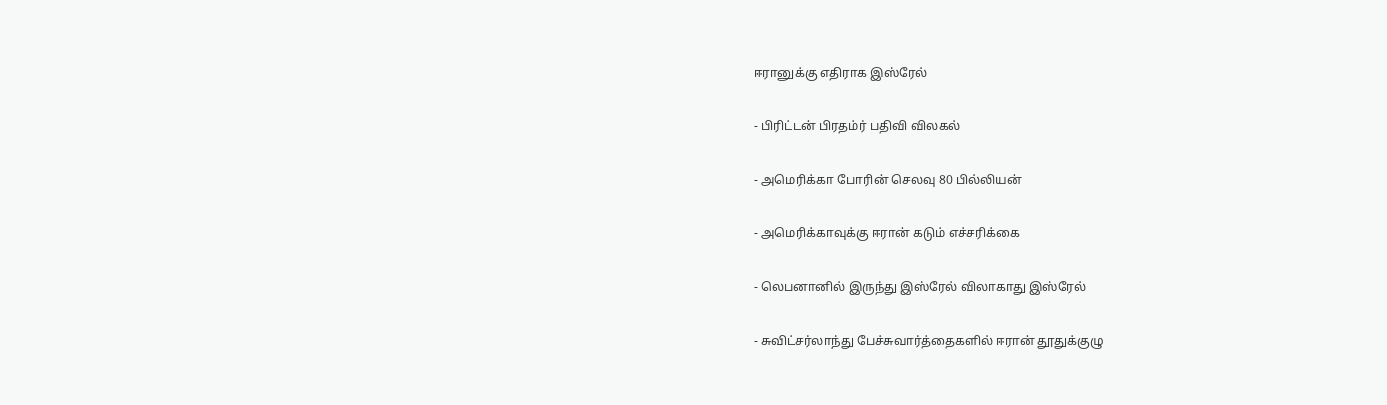ஈரானுக்கு எதிராக இஸ்ரேல்

- பிரிட்டன் பிரதம்ர் பதிவி விலகல்

- அமெரிக்கா போரின் செலவு 80 பில்லியன்

- அமெரிக்காவுக்கு ஈரான் கடும் எச்சரிக்கை

- லெபனானில் இருந்து இஸ்ரேல் விலாகாது இஸ்ரேல்

- சுவிட்சர்லாந்து பேச்சுவார்த்தைகளில் ஈரான் தூதுக்குழு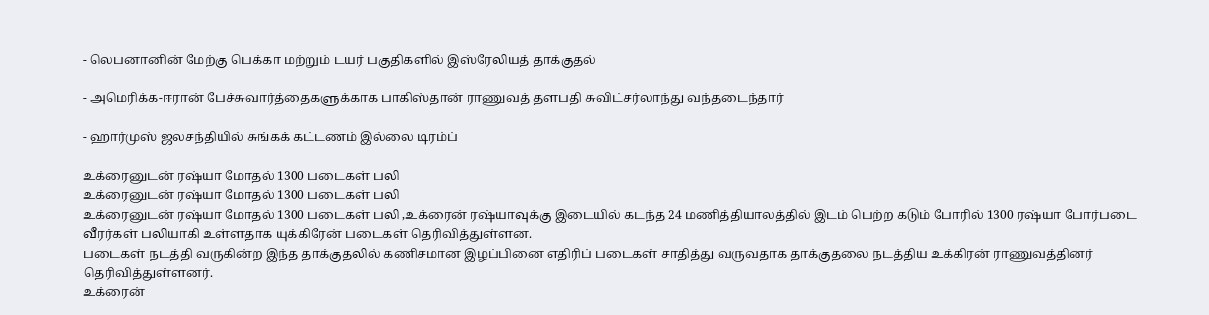- லெபனானின் மேற்கு பெக்கா மற்றும் டயர் பகுதிகளில் இஸ்ரேலியத் தாக்குதல்

- அமெரிக்க-ஈரான் பேச்சுவார்த்தைகளுக்காக பாகிஸ்தான் ராணுவத் தளபதி சுவிட்சர்லாந்து வந்தடைந்தார்

- ஹார்முஸ் ஜலசந்தியில் சுங்கக் கட்டணம் இல்லை டிரம்ப்

உக்ரைனுடன் ரஷ்யா மோதல் 1300 படைகள் பலி
உக்ரைனுடன் ரஷ்யா மோதல் 1300 படைகள் பலி
உக்ரைனுடன் ரஷ்யா மோதல் 1300 படைகள் பலி ,உக்ரைன் ரஷ்யாவுக்கு இடையில் கடந்த 24 மணித்தியாலத்தில் இடம் பெற்ற கடும் போரில் 1300 ரஷ்யா போர்படை வீரர்கள் பலியாகி உள்ளதாக யுக்கிரேன் படைகள் தெரிவித்துள்ளன.
படைகள் நடத்தி வருகின்ற இந்த தாக்குதலில் கணிசமான இழப்பினை எதிரிப் படைகள் சாதித்து வருவதாக தாக்குதலை நடத்திய உக்கிரன் ராணுவத்தினர் தெரிவித்துள்ளனர்.
உக்ரைன்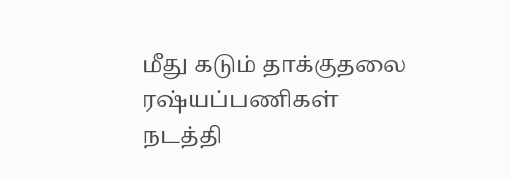மீது கடும் தாக்குதலை ரஷ்யப்பணிகள் நடத்தி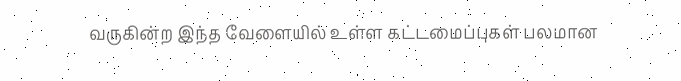வருகின்ற இந்த வேளையில் உள்ள கட்டமைப்புகள் பலமான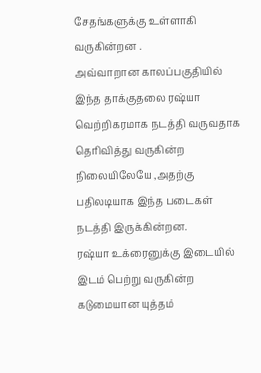சேதங்களுக்கு உள்ளாகி வருகின்றன .
அவ்வாறான காலப்பகுதியில் இந்த தாக்குதலை ரஷ்யா வெற்றிகரமாக நடத்தி வருவதாக தெரிவித்து வருகின்ற நிலையிலேயே ,அதற்கு பதிலடியாக இந்த படைகள் நடத்தி இருக்கின்றன.
ரஷ்யா உக்ரைனுக்கு இடையில் இடம் பெற்று வருகின்ற கடுமையான யுத்தம்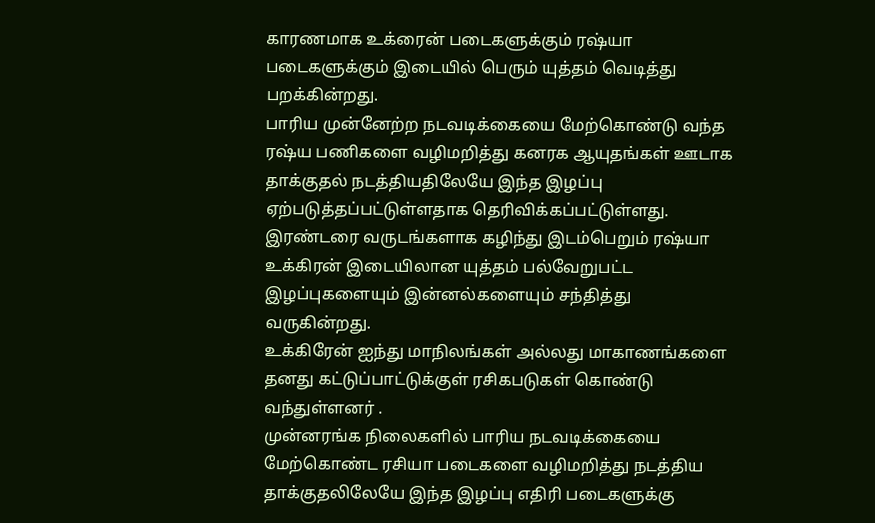காரணமாக உக்ரைன் படைகளுக்கும் ரஷ்யா படைகளுக்கும் இடையில் பெரும் யுத்தம் வெடித்து பறக்கின்றது.
பாரிய முன்னேற்ற நடவடிக்கையை மேற்கொண்டு வந்த ரஷ்ய பணிகளை வழிமறித்து கனரக ஆயுதங்கள் ஊடாக தாக்குதல் நடத்தியதிலேயே இந்த இழப்பு ஏற்படுத்தப்பட்டுள்ளதாக தெரிவிக்கப்பட்டுள்ளது.
இரண்டரை வருடங்களாக கழிந்து இடம்பெறும் ரஷ்யா உக்கிரன் இடையிலான யுத்தம் பல்வேறுபட்ட இழப்புகளையும் இன்னல்களையும் சந்தித்து வருகின்றது.
உக்கிரேன் ஐந்து மாநிலங்கள் அல்லது மாகாணங்களை தனது கட்டுப்பாட்டுக்குள் ரசிகபடுகள் கொண்டு வந்துள்ளனர் .
முன்னரங்க நிலைகளில் பாரிய நடவடிக்கையை மேற்கொண்ட ரசியா படைகளை வழிமறித்து நடத்திய தாக்குதலிலேயே இந்த இழப்பு எதிரி படைகளுக்கு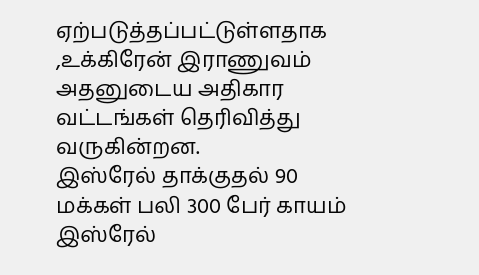ஏற்படுத்தப்பட்டுள்ளதாக ,உக்கிரேன் இராணுவம் அதனுடைய அதிகார வட்டங்கள் தெரிவித்து வருகின்றன.
இஸ்ரேல் தாக்குதல் 90 மக்கள் பலி 300 பேர் காயம்
இஸ்ரேல்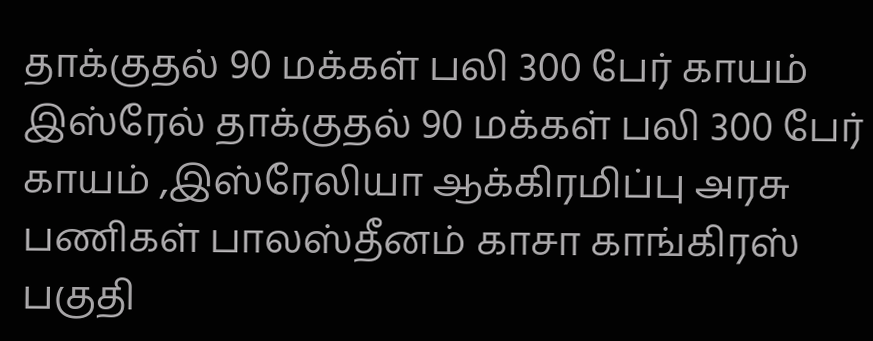தாக்குதல் 90 மக்கள் பலி 300 பேர் காயம்
இஸ்ரேல் தாக்குதல் 90 மக்கள் பலி 300 பேர் காயம் ,இஸ்ரேலியா ஆக்கிரமிப்பு அரசு பணிகள் பாலஸ்தீனம் காசா காங்கிரஸ் பகுதி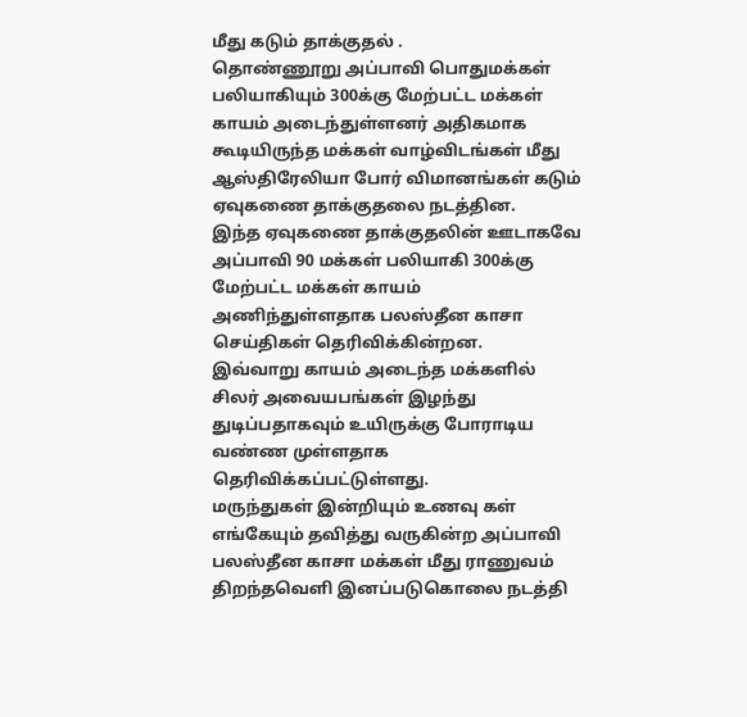மீது கடும் தாக்குதல் .
தொண்ணூறு அப்பாவி பொதுமக்கள் பலியாகியும் 300க்கு மேற்பட்ட மக்கள் காயம் அடைந்துள்ளனர் அதிகமாக கூடியிருந்த மக்கள் வாழ்விடங்கள் மீது ஆஸ்திரேலியா போர் விமானங்கள் கடும் ஏவுகணை தாக்குதலை நடத்தின.
இந்த ஏவுகணை தாக்குதலின் ஊடாகவே அப்பாவி 90 மக்கள் பலியாகி 300க்கு மேற்பட்ட மக்கள் காயம் அணிந்துள்ளதாக பலஸ்தீன காசா செய்திகள் தெரிவிக்கின்றன.
இவ்வாறு காயம் அடைந்த மக்களில் சிலர் அவையபங்கள் இழந்து துடிப்பதாகவும் உயிருக்கு போராடிய வண்ண முள்ளதாக தெரிவிக்கப்பட்டுள்ளது.
மருந்துகள் இன்றியும் உணவு கள் எங்கேயும் தவித்து வருகின்ற அப்பாவி பலஸ்தீன காசா மக்கள் மீது ராணுவம் திறந்தவெளி இனப்படுகொலை நடத்தி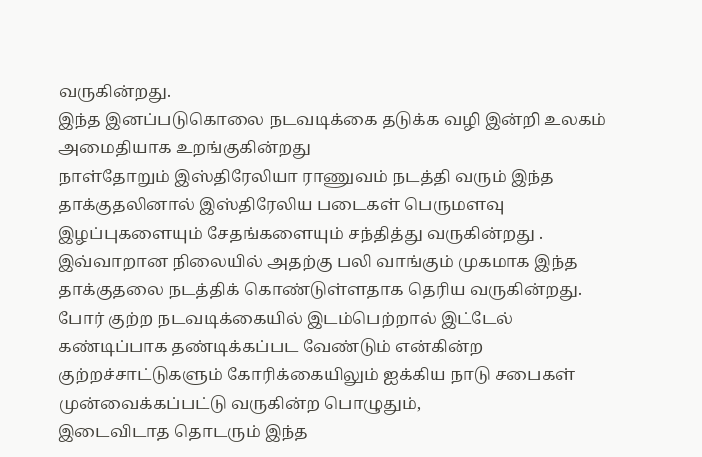வருகின்றது.
இந்த இனப்படுகொலை நடவடிக்கை தடுக்க வழி இன்றி உலகம் அமைதியாக உறங்குகின்றது
நாள்தோறும் இஸ்திரேலியா ராணுவம் நடத்தி வரும் இந்த தாக்குதலினால் இஸ்திரேலிய படைகள் பெருமளவு இழப்புகளையும் சேதங்களையும் சந்தித்து வருகின்றது .
இவ்வாறான நிலையில் அதற்கு பலி வாங்கும் முகமாக இந்த தாக்குதலை நடத்திக் கொண்டுள்ளதாக தெரிய வருகின்றது.
போர் குற்ற நடவடிக்கையில் இடம்பெற்றால் இட்டேல் கண்டிப்பாக தண்டிக்கப்பட வேண்டும் என்கின்ற குற்றச்சாட்டுகளும் கோரிக்கையிலும் ஐக்கிய நாடு சபைகள் முன்வைக்கப்பட்டு வருகின்ற பொழுதும்,
இடைவிடாத தொடரும் இந்த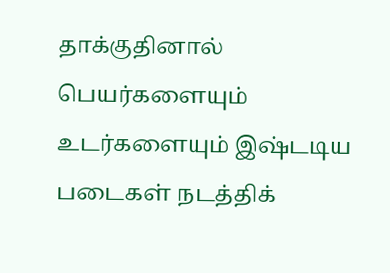தாக்குதினால் பெயர்களையும் உடர்களையும் இஷ்டடிய படைகள் நடத்திக்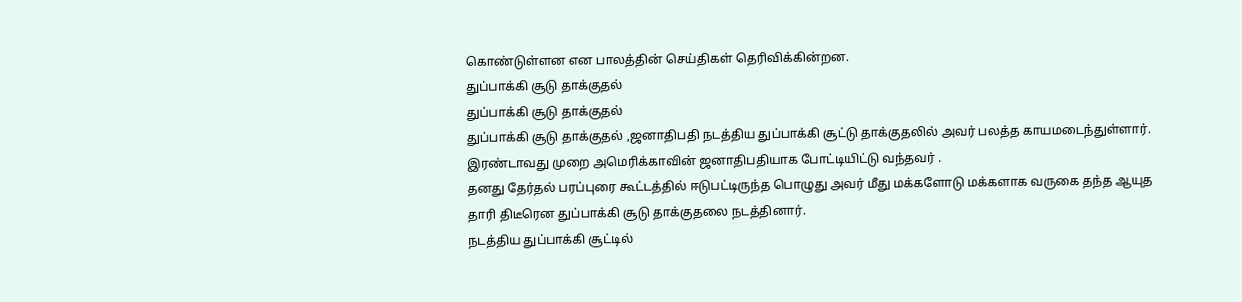கொண்டுள்ளன என பாலத்தின் செய்திகள் தெரிவிக்கின்றன.
துப்பாக்கி சூடு தாக்குதல்
துப்பாக்கி சூடு தாக்குதல்
துப்பாக்கி சூடு தாக்குதல் ,ஜனாதிபதி நடத்திய துப்பாக்கி சூட்டு தாக்குதலில் அவர் பலத்த காயமடைந்துள்ளார்.
இரண்டாவது முறை அமெரிக்காவின் ஜனாதிபதியாக போட்டியிட்டு வந்தவர் .
தனது தேர்தல் பரப்புரை கூட்டத்தில் ஈடுபட்டிருந்த பொழுது அவர் மீது மக்களோடு மக்களாக வருகை தந்த ஆயுத தாரி திடீரென துப்பாக்கி சூடு தாக்குதலை நடத்தினார்.
நடத்திய துப்பாக்கி சூட்டில்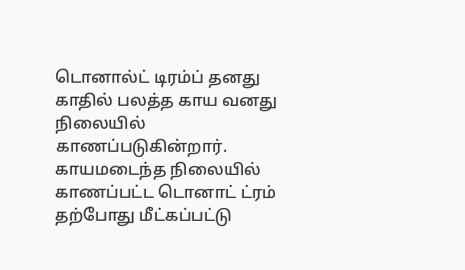டொனால்ட் டிரம்ப் தனது காதில் பலத்த காய வனது நிலையில் காணப்படுகின்றார்.
காயமடைந்த நிலையில் காணப்பட்ட டொனாட் ட்ரம் தற்போது மீட்கப்பட்டு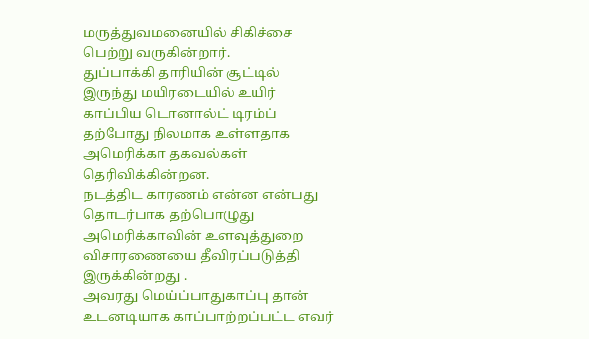மருத்துவமனையில் சிகிச்சை பெற்று வருகின்றார்.
துப்பாக்கி தாரியின் சூட்டில் இருந்து மயிரடையில் உயிர் காப்பிய டொனால்ட் டிரம்ப் தற்போது நிலமாக உள்ளதாக அமெரிக்கா தகவல்கள் தெரிவிக்கின்றன.
நடத்திட காரணம் என்ன என்பது தொடர்பாக தற்பொழுது அமெரிக்காவின் உளவுத்துறை விசாரணையை தீவிரப்படுத்தி இருக்கின்றது .
அவரது மெய்ப்பாதுகாப்பு தான் உடனடியாக காப்பாற்றப்பட்ட எவர்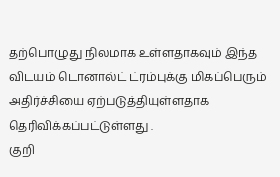தற்பொழுது நிலமாக உள்ளதாகவும் இந்த விடயம் டொனால்ட் ட்ரம்புக்கு மிகப்பெரும் அதிர்ச்சியை ஏற்படுத்தியுள்ளதாக தெரிவிக்கப்பட்டுள்ளது .
குறி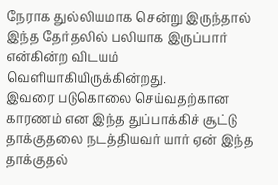நேராக துல்லியமாக சென்று இருந்தால் இந்த தேர்தலில் பலியாக இருப்பார் என்கின்ற விடயம் வெளியாகியிருக்கின்றது.
இவரை படுகொலை செய்வதற்கான காரணம் என இந்த துப்பாக்கிச் சூட்டு தாக்குதலை நடத்தியவர் யார் ஏன் இந்த தாக்குதல்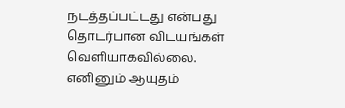நடத்தப்பட்டது என்பது தொடர்பான விடயங்கள் வெளியாகவில்லை.
எனினும் ஆயுதம்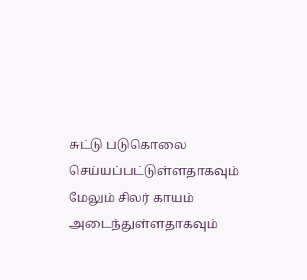சுட்டு படுகொலை செய்யப்பட்டுள்ளதாகவும் மேலும் சிலர் காயம் அடைந்துள்ளதாகவும்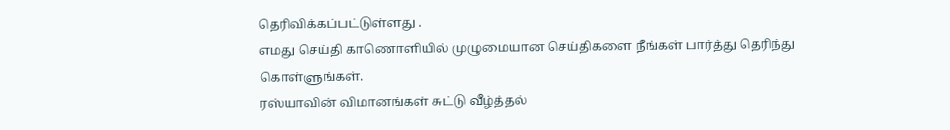தெரிவிக்கப்பட்டுள்ளது .
எமது செய்தி காணொளியில் முழுமையான செய்திகளை நீங்கள் பார்த்து தெரிந்து கொள்ளுங்கள்.
ரஸ்யாவின் விமானங்கள் சுட்டு வீழ்த்தல்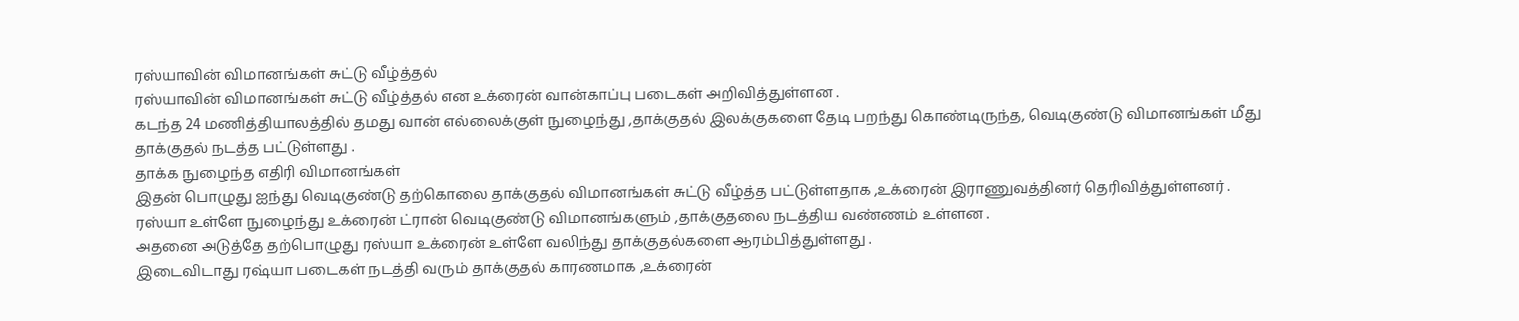ரஸ்யாவின் விமானங்கள் சுட்டு வீழ்த்தல்
ரஸ்யாவின் விமானங்கள் சுட்டு வீழ்த்தல் என உக்ரைன் வான்காப்பு படைகள் அறிவித்துள்ளன .
கடந்த 24 மணித்தியாலத்தில் தமது வான் எல்லைக்குள் நுழைந்து ,தாக்குதல் இலக்குகளை தேடி பறந்து கொண்டிருந்த, வெடிகுண்டு விமானங்கள் மீது தாக்குதல் நடத்த பட்டுள்ளது .
தாக்க நுழைந்த எதிரி விமானங்கள்
இதன் பொழுது ஐந்து வெடிகுண்டு தற்கொலை தாக்குதல் விமானங்கள் சுட்டு வீழ்த்த பட்டுள்ளதாக ,உக்ரைன் இராணுவத்தினர் தெரிவித்துள்ளனர் .
ரஸ்யா உள்ளே நுழைந்து உக்ரைன் ட்ரான் வெடிகுண்டு விமானங்களும் ,தாக்குதலை நடத்திய வண்ணம் உள்ளன .
அதனை அடுத்தே தற்பொழுது ரஸ்யா உக்ரைன் உள்ளே வலிந்து தாக்குதல்களை ஆரம்பித்துள்ளது .
இடைவிடாது ரஷ்யா படைகள் நடத்தி வரும் தாக்குதல் காரணமாக ,உக்ரைன்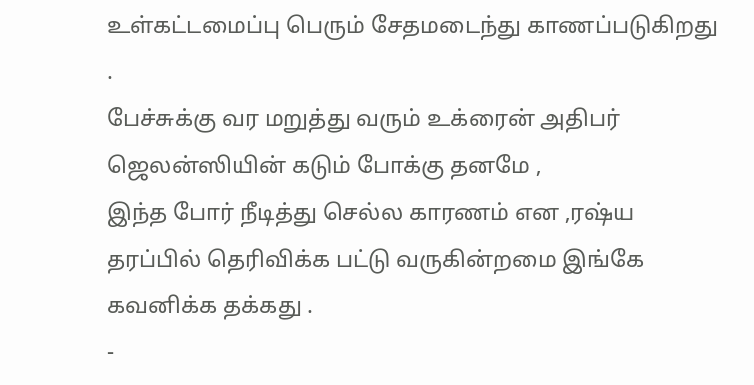உள்கட்டமைப்பு பெரும் சேதமடைந்து காணப்படுகிறது .
பேச்சுக்கு வர மறுத்து வரும் உக்ரைன் அதிபர் ஜெலன்ஸியின் கடும் போக்கு தனமே ,
இந்த போர் நீடித்து செல்ல காரணம் என ,ரஷ்ய தரப்பில் தெரிவிக்க பட்டு வருகின்றமை இங்கே கவனிக்க தக்கது .
-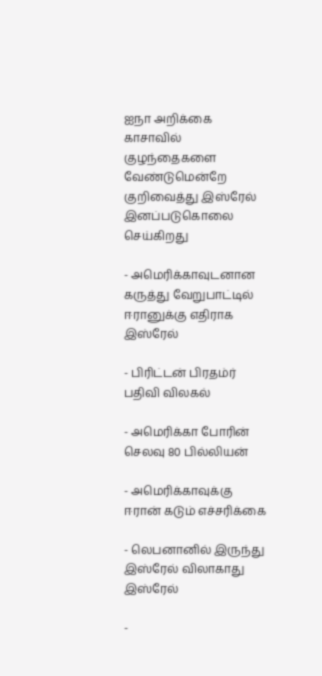ஐநா அறிக்கை காசாவில் குழந்தைகளை வேண்டுமென்றே குறிவைத்து இஸ்ரேல் இனப்படுகொலை செய்கிறது

- அமெரிக்காவுடனான கருத்து வேறுபாட்டில் ஈரானுக்கு எதிராக இஸ்ரேல்

- பிரிட்டன் பிரதம்ர் பதிவி விலகல்

- அமெரிக்கா போரின் செலவு 80 பில்லியன்

- அமெரிக்காவுக்கு ஈரான் கடும் எச்சரிக்கை

- லெபனானில் இருந்து இஸ்ரேல் விலாகாது இஸ்ரேல்

-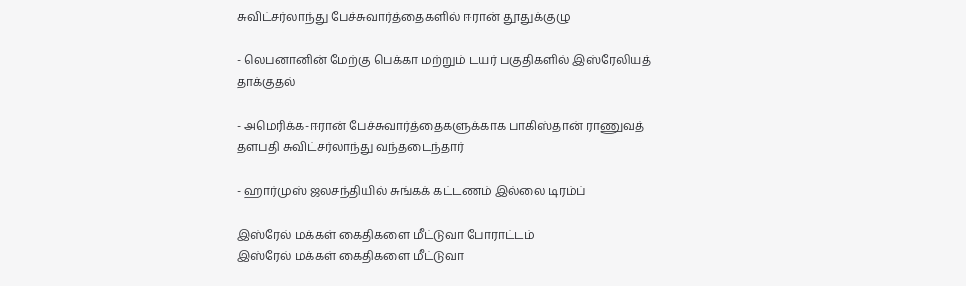சுவிட்சர்லாந்து பேச்சுவார்த்தைகளில் ஈரான் தூதுக்குழு

- லெபனானின் மேற்கு பெக்கா மற்றும் டயர் பகுதிகளில் இஸ்ரேலியத் தாக்குதல்

- அமெரிக்க-ஈரான் பேச்சுவார்த்தைகளுக்காக பாகிஸ்தான் ராணுவத் தளபதி சுவிட்சர்லாந்து வந்தடைந்தார்

- ஹார்முஸ் ஜலசந்தியில் சுங்கக் கட்டணம் இல்லை டிரம்ப்

இஸ்ரேல் மக்கள் கைதிகளை மீட்டுவா போராட்டம்
இஸ்ரேல் மக்கள் கைதிகளை மீட்டுவா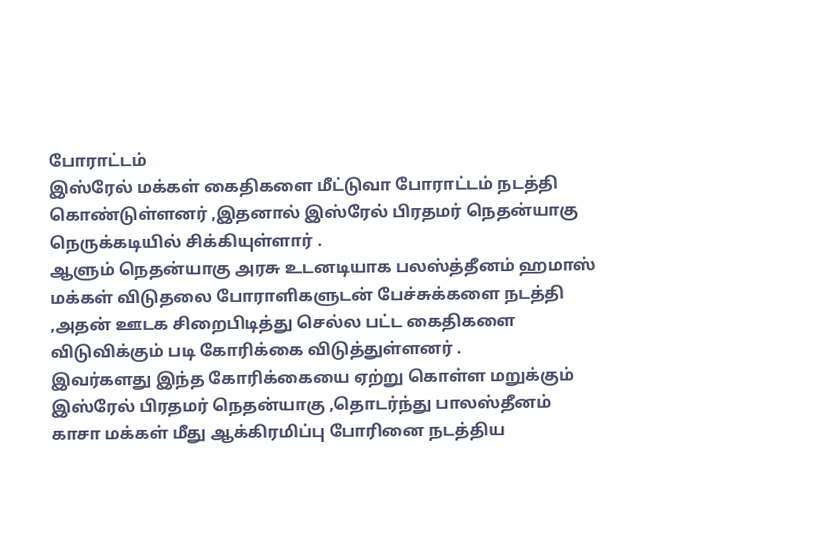போராட்டம்
இஸ்ரேல் மக்கள் கைதிகளை மீட்டுவா போராட்டம் நடத்தி கொண்டுள்ளனர் ,இதனால் இஸ்ரேல் பிரதமர் நெதன்யாகு நெருக்கடியில் சிக்கியுள்ளார் .
ஆளும் நெதன்யாகு அரசு உடனடியாக பலஸ்த்தீனம் ஹமாஸ் மக்கள் விடுதலை போராளிகளுடன் பேச்சுக்களை நடத்தி ,அதன் ஊடக சிறைபிடித்து செல்ல பட்ட கைதிகளை விடுவிக்கும் படி கோரிக்கை விடுத்துள்ளனர் .
இவர்களது இந்த கோரிக்கையை ஏற்று கொள்ள மறுக்கும் இஸ்ரேல் பிரதமர் நெதன்யாகு ,தொடர்ந்து பாலஸ்தீனம் காசா மக்கள் மீது ஆக்கிரமிப்பு போரினை நடத்திய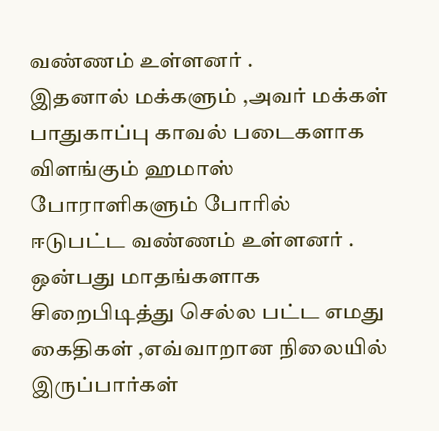வண்ணம் உள்ளனர் .
இதனால் மக்களும் ,அவர் மக்கள் பாதுகாப்பு காவல் படைகளாக விளங்கும் ஹமாஸ் போராளிகளும் போரில் ஈடுபட்ட வண்ணம் உள்ளனர் .
ஒன்பது மாதங்களாக சிறைபிடித்து செல்ல பட்ட எமது கைதிகள் ,எவ்வாறான நிலையில் இருப்பார்கள்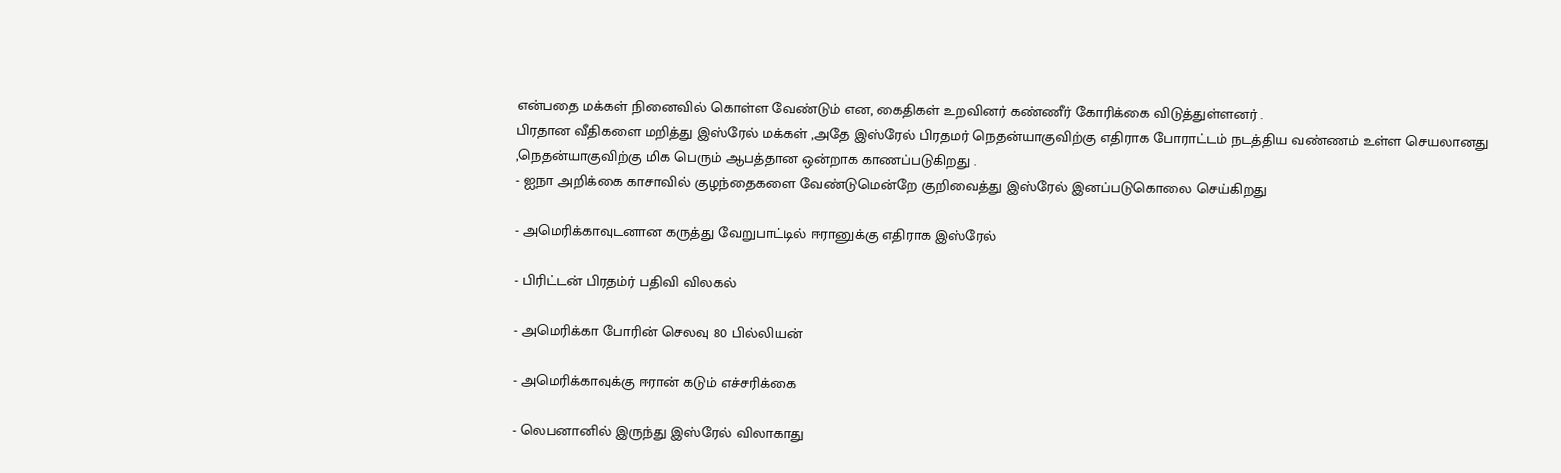என்பதை மக்கள் நினைவில் கொள்ள வேண்டும் என, கைதிகள் உறவினர் கண்ணீர் கோரிக்கை விடுத்துள்ளனர் .
பிரதான வீதிகளை மறித்து இஸ்ரேல் மக்கள் ,அதே இஸ்ரேல் பிரதமர் நெதன்யாகுவிற்கு எதிராக போராட்டம் நடத்திய வண்ணம் உள்ள செயலானது ,நெதன்யாகுவிற்கு மிக பெரும் ஆபத்தான ஒன்றாக காணப்படுகிறது .
- ஐநா அறிக்கை காசாவில் குழந்தைகளை வேண்டுமென்றே குறிவைத்து இஸ்ரேல் இனப்படுகொலை செய்கிறது

- அமெரிக்காவுடனான கருத்து வேறுபாட்டில் ஈரானுக்கு எதிராக இஸ்ரேல்

- பிரிட்டன் பிரதம்ர் பதிவி விலகல்

- அமெரிக்கா போரின் செலவு 80 பில்லியன்

- அமெரிக்காவுக்கு ஈரான் கடும் எச்சரிக்கை

- லெபனானில் இருந்து இஸ்ரேல் விலாகாது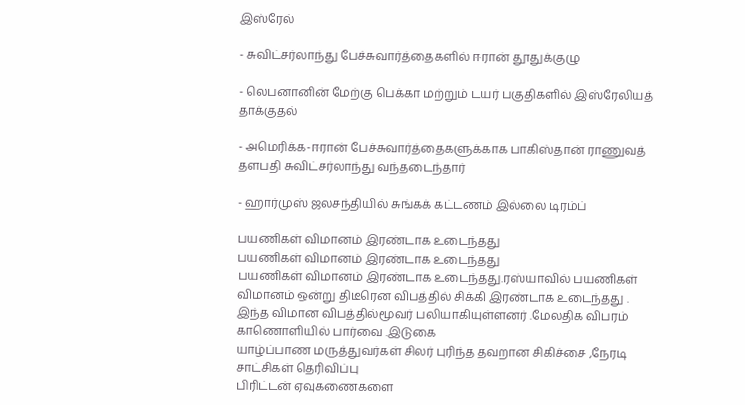இஸ்ரேல்

- சுவிட்சர்லாந்து பேச்சுவார்த்தைகளில் ஈரான் தூதுக்குழு

- லெபனானின் மேற்கு பெக்கா மற்றும் டயர் பகுதிகளில் இஸ்ரேலியத் தாக்குதல்

- அமெரிக்க-ஈரான் பேச்சுவார்த்தைகளுக்காக பாகிஸ்தான் ராணுவத் தளபதி சுவிட்சர்லாந்து வந்தடைந்தார்

- ஹார்முஸ் ஜலசந்தியில் சுங்கக் கட்டணம் இல்லை டிரம்ப்

பயணிகள் விமானம் இரண்டாக உடைந்தது
பயணிகள் விமானம் இரண்டாக உடைந்தது
பயணிகள் விமானம் இரண்டாக உடைந்தது.ரஸ்யாவில் பயணிகள் விமானம் ஒன்று திடீரென விபத்தில் சிக்கி இரண்டாக உடைந்தது .
இந்த விமான விபத்தில்மூவர் பலியாகியுள்ளனர் .மேலதிக விபரம் காணொளியில் பார்வை .இடுகை
யாழ்ப்பாண மருத்துவர்கள் சிலர் புரிந்த தவறான சிகிச்சை ,நேரடி சாட்சிகள் தெரிவிப்பு
பிரிட்டன் ஏவுகணைகளை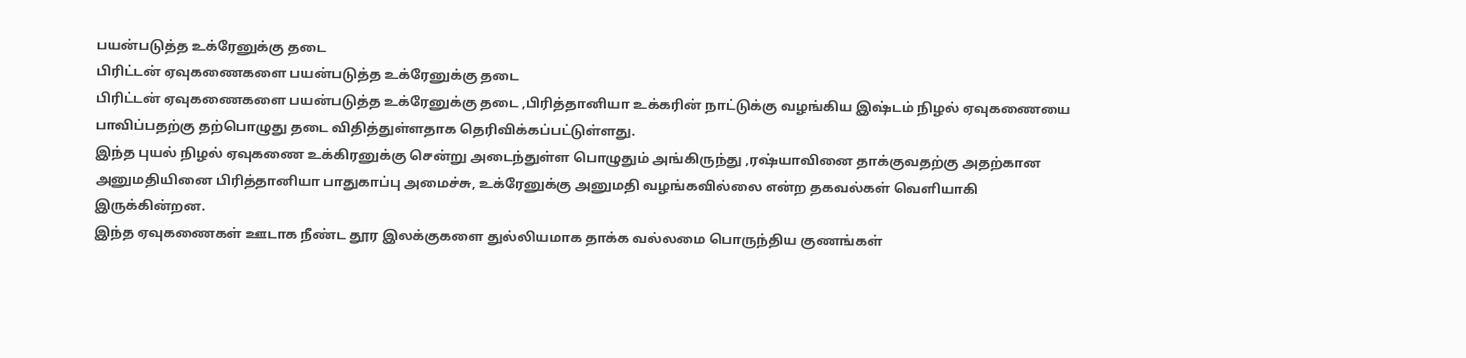பயன்படுத்த உக்ரேனுக்கு தடை
பிரிட்டன் ஏவுகணைகளை பயன்படுத்த உக்ரேனுக்கு தடை
பிரிட்டன் ஏவுகணைகளை பயன்படுத்த உக்ரேனுக்கு தடை ,பிரித்தானியா உக்கரின் நாட்டுக்கு வழங்கிய இஷ்டம் நிழல் ஏவுகணையை பாவிப்பதற்கு தற்பொழுது தடை விதித்துள்ளதாக தெரிவிக்கப்பட்டுள்ளது.
இந்த புயல் நிழல் ஏவுகணை உக்கிரனுக்கு சென்று அடைந்துள்ள பொழுதும் அங்கிருந்து ,ரஷ்யாவினை தாக்குவதற்கு அதற்கான அனுமதியினை பிரித்தானியா பாதுகாப்பு அமைச்சு, உக்ரேனுக்கு அனுமதி வழங்கவில்லை என்ற தகவல்கள் வெளியாகி இருக்கின்றன.
இந்த ஏவுகணைகள் ஊடாக நீண்ட தூர இலக்குகளை துல்லியமாக தாக்க வல்லமை பொருந்திய குணங்கள்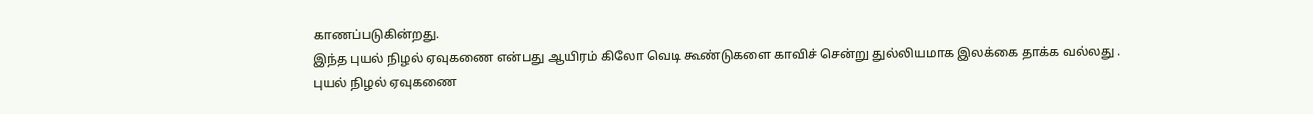காணப்படுகின்றது.
இந்த புயல் நிழல் ஏவுகணை என்பது ஆயிரம் கிலோ வெடி கூண்டுகளை காவிச் சென்று துல்லியமாக இலக்கை தாக்க வல்லது .
புயல் நிழல் ஏவுகணை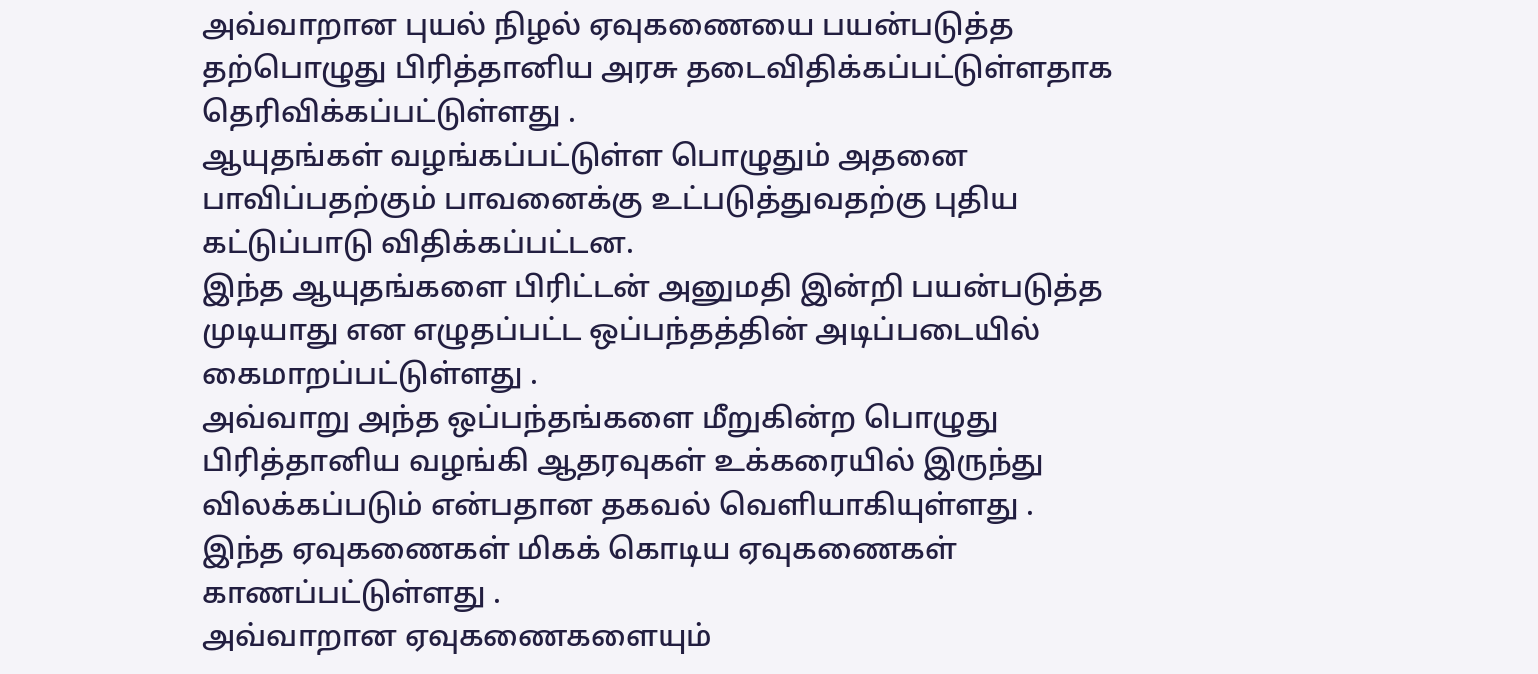அவ்வாறான புயல் நிழல் ஏவுகணையை பயன்படுத்த தற்பொழுது பிரித்தானிய அரசு தடைவிதிக்கப்பட்டுள்ளதாக தெரிவிக்கப்பட்டுள்ளது .
ஆயுதங்கள் வழங்கப்பட்டுள்ள பொழுதும் அதனை பாவிப்பதற்கும் பாவனைக்கு உட்படுத்துவதற்கு புதிய கட்டுப்பாடு விதிக்கப்பட்டன.
இந்த ஆயுதங்களை பிரிட்டன் அனுமதி இன்றி பயன்படுத்த முடியாது என எழுதப்பட்ட ஒப்பந்தத்தின் அடிப்படையில் கைமாறப்பட்டுள்ளது .
அவ்வாறு அந்த ஒப்பந்தங்களை மீறுகின்ற பொழுது பிரித்தானிய வழங்கி ஆதரவுகள் உக்கரையில் இருந்து விலக்கப்படும் என்பதான தகவல் வெளியாகியுள்ளது .
இந்த ஏவுகணைகள் மிகக் கொடிய ஏவுகணைகள் காணப்பட்டுள்ளது .
அவ்வாறான ஏவுகணைகளையும்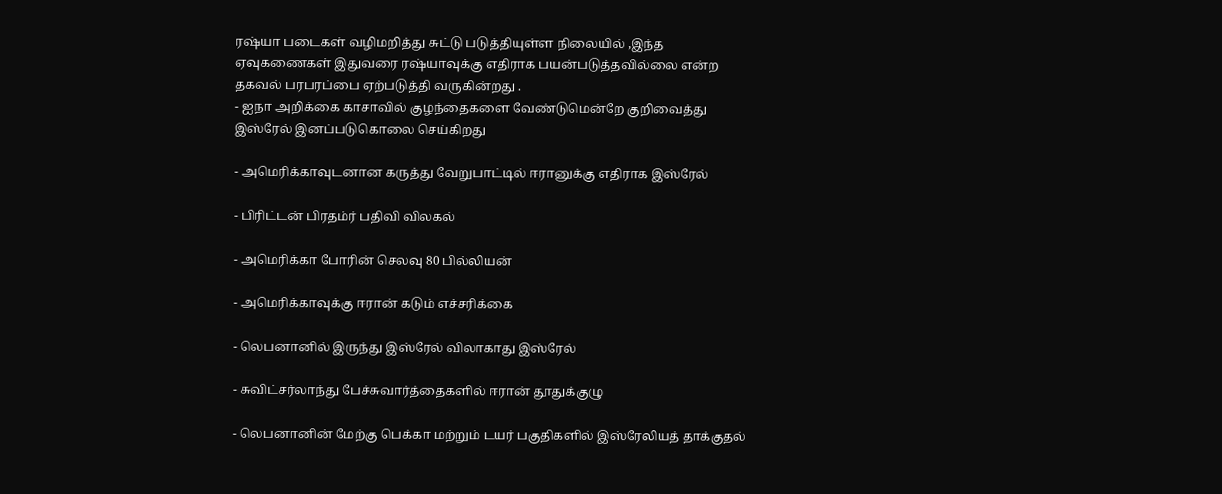ரஷ்யா படைகள் வழிமறித்து சுட்டு படுத்தியுள்ள நிலையில் ,இந்த ஏவுகணைகள் இதுவரை ரஷ்யாவுக்கு எதிராக பயன்படுத்தவில்லை என்ற தகவல் பரபரப்பை ஏற்படுத்தி வருகின்றது .
- ஐநா அறிக்கை காசாவில் குழந்தைகளை வேண்டுமென்றே குறிவைத்து இஸ்ரேல் இனப்படுகொலை செய்கிறது

- அமெரிக்காவுடனான கருத்து வேறுபாட்டில் ஈரானுக்கு எதிராக இஸ்ரேல்

- பிரிட்டன் பிரதம்ர் பதிவி விலகல்

- அமெரிக்கா போரின் செலவு 80 பில்லியன்

- அமெரிக்காவுக்கு ஈரான் கடும் எச்சரிக்கை

- லெபனானில் இருந்து இஸ்ரேல் விலாகாது இஸ்ரேல்

- சுவிட்சர்லாந்து பேச்சுவார்த்தைகளில் ஈரான் தூதுக்குழு

- லெபனானின் மேற்கு பெக்கா மற்றும் டயர் பகுதிகளில் இஸ்ரேலியத் தாக்குதல்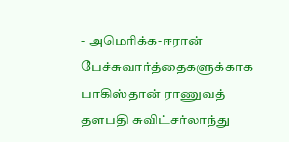- அமெரிக்க-ஈரான் பேச்சுவார்த்தைகளுக்காக பாகிஸ்தான் ராணுவத் தளபதி சுவிட்சர்லாந்து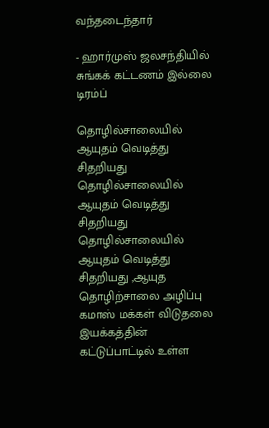வந்தடைந்தார்

- ஹார்முஸ் ஜலசந்தியில் சுங்கக் கட்டணம் இல்லை டிரம்ப்

தொழில்சாலையில் ஆயுதம் வெடித்து சிதறியது
தொழில்சாலையில் ஆயுதம் வெடித்து சிதறியது
தொழில்சாலையில் ஆயுதம் வெடித்து சிதறியது ,ஆயுத தொழிற்சாலை அழிப்பு கமாஸ் மக்கள் விடுதலை இயக்கத்தின் கட்டுப்பாட்டில் உள்ள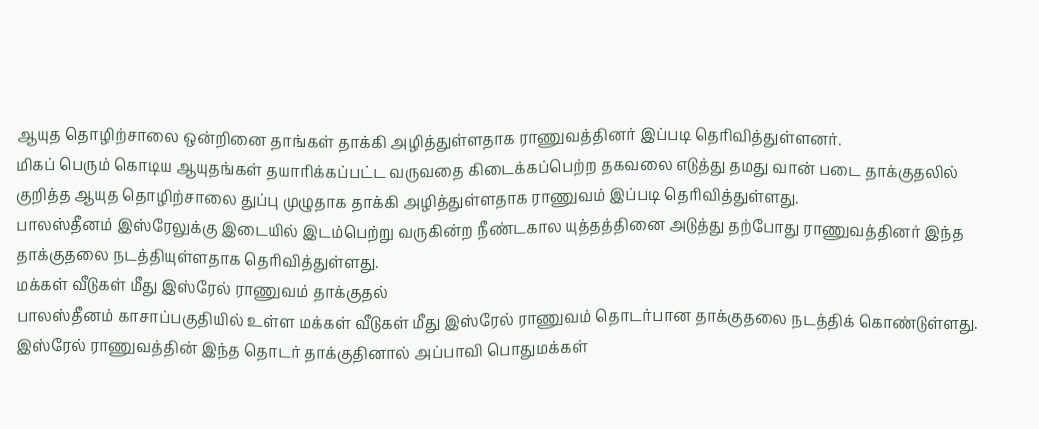ஆயுத தொழிற்சாலை ஒன்றினை தாங்கள் தாக்கி அழித்துள்ளதாக ராணுவத்தினர் இப்படி தெரிவித்துள்ளனர்.
மிகப் பெரும் கொடிய ஆயுதங்கள் தயாரிக்கப்பட்ட வருவதை கிடைக்கப்பெற்ற தகவலை எடுத்து தமது வான் படை தாக்குதலில் குறித்த ஆயுத தொழிற்சாலை துப்பு முழுதாக தாக்கி அழித்துள்ளதாக ராணுவம் இப்படி தெரிவித்துள்ளது.
பாலஸ்தீனம் இஸ்ரேலுக்கு இடையில் இடம்பெற்று வருகின்ற நீண்டகால யுத்தத்தினை அடுத்து தற்போது ராணுவத்தினர் இந்த தாக்குதலை நடத்தியுள்ளதாக தெரிவித்துள்ளது.
மக்கள் வீடுகள் மீது இஸ்ரேல் ராணுவம் தாக்குதல்
பாலஸ்தீனம் காசாப்பகுதியில் உள்ள மக்கள் வீடுகள் மீது இஸ்ரேல் ராணுவம் தொடர்பான தாக்குதலை நடத்திக் கொண்டுள்ளது.
இஸ்ரேல் ராணுவத்தின் இந்த தொடர் தாக்குதினால் அப்பாவி பொதுமக்கள்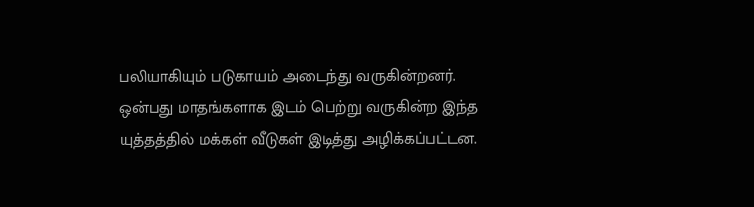பலியாகியும் படுகாயம் அடைந்து வருகின்றனர்.
ஒன்பது மாதங்களாக இடம் பெற்று வருகின்ற இந்த யுத்தத்தில் மக்கள் வீடுகள் இடித்து அழிக்கப்பட்டன.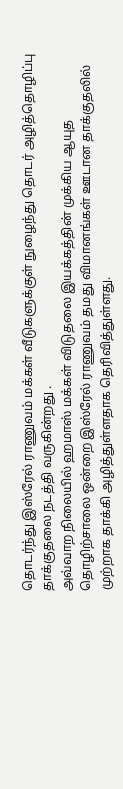தொடர்ந்து இஸ்ரேல் ராணுவம் மக்கள் வீடுகளுக்குள் நுழைந்து தொடர் அழித்தொழிப்பு தாக்குதலை நடத்தி வருகின்றது .
அவ்வாற நிலையில் ஹமாஸ் மக்கள் விடுதலை இயக்கத்தின் முக்கிய ஆயுத தொழிற்சாலை ஒன்றை இஸ்ரேல் ராணுவம் தமது விமானங்கள் ஊடான தாக்குதலில் முற்றாக தாக்கி அழித்துள்ளதாக தெரிவித்துள்ளது.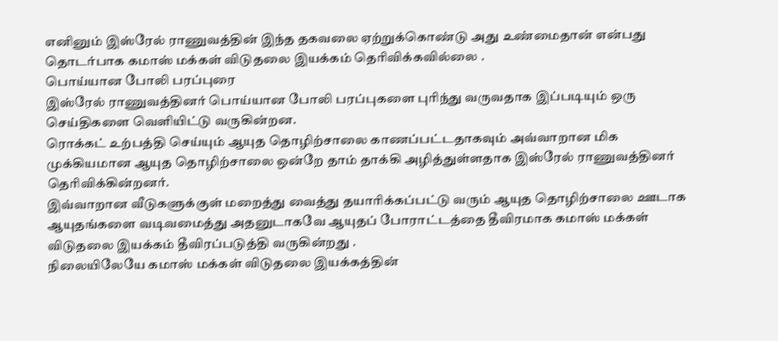எனினும் இஸ்ரேல் ராணுவத்தின் இந்த தகவலை ஏற்றுக்கொண்டு அது உண்மைதான் என்பது தொடர்பாக கமாஸ் மக்கள் விடுதலை இயக்கம் தெரிவிக்கவில்லை .
பொய்யான போலி பரப்புரை
இஸ்ரேல் ராணுவத்தினர் பொய்யான போலி பரப்புகளை புரிந்து வருவதாக இப்படியும் ஒரு செய்திகளை வெளியிட்டு வருகின்றன.
ரொக்கட் உற்பத்தி செய்யும் ஆயுத தொழிற்சாலை காணப்பட்டதாகவும் அவ்வாறான மிக முக்கியமான ஆயுத தொழிற்சாலை ஒன்றே தாம் தாக்கி அழித்துள்ளதாக இஸ்ரேல் ராணுவத்தினர் தெரிவிக்கின்றனர்.
இவ்வாறான வீடுகளுக்குள் மறைத்து வைத்து தயாரிக்கப்பட்டு வரும் ஆயுத தொழிற்சாலை ஊடாக ஆயுதங்களை வடிவமைத்து அதனுடாகவே ஆயுதப் போராட்டத்தை தீவிரமாக கமாஸ் மக்கள் விடுதலை இயக்கம் தீவிரப்படுத்தி வருகின்றது .
நிலையிலேயே கமாஸ் மக்கள் விடுதலை இயக்கத்தின்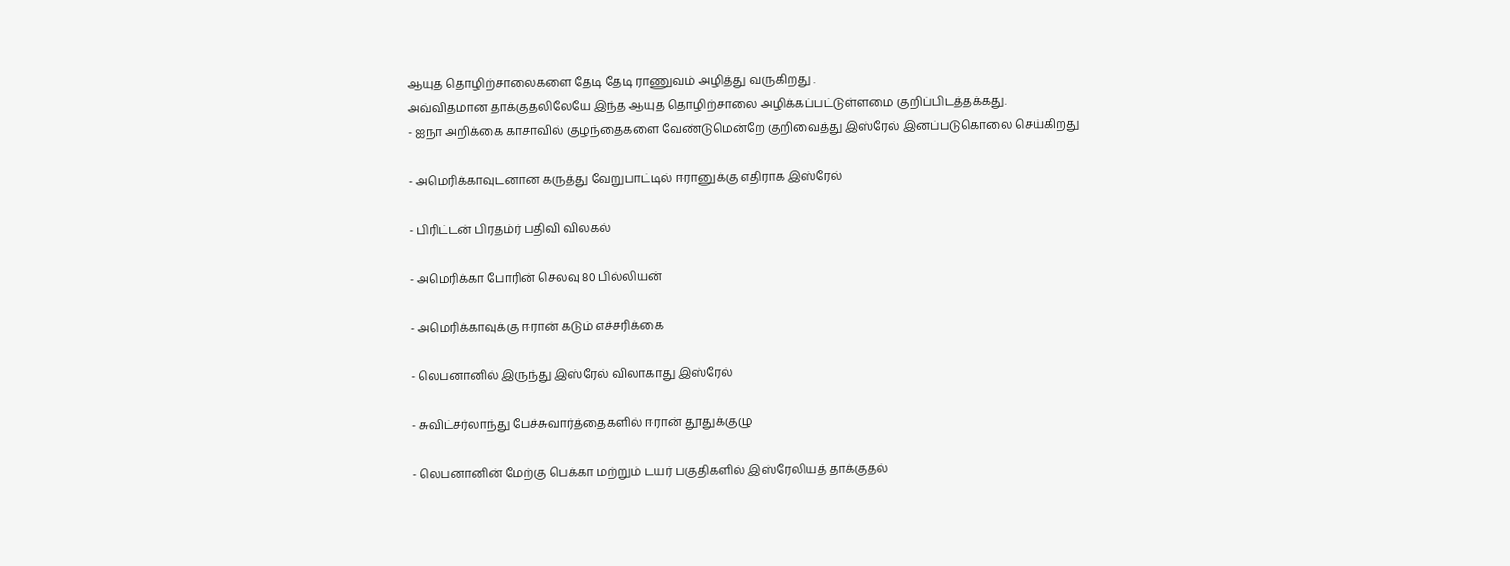ஆயுத தொழிற்சாலைகளை தேடி தேடி ராணுவம் அழித்து வருகிறது .
அவ்விதமான தாக்குதலிலேயே இந்த ஆயுத தொழிற்சாலை அழிக்கப்பட்டுள்ளமை குறிப்பிடத்தக்கது.
- ஐநா அறிக்கை காசாவில் குழந்தைகளை வேண்டுமென்றே குறிவைத்து இஸ்ரேல் இனப்படுகொலை செய்கிறது

- அமெரிக்காவுடனான கருத்து வேறுபாட்டில் ஈரானுக்கு எதிராக இஸ்ரேல்

- பிரிட்டன் பிரதம்ர் பதிவி விலகல்

- அமெரிக்கா போரின் செலவு 80 பில்லியன்

- அமெரிக்காவுக்கு ஈரான் கடும் எச்சரிக்கை

- லெபனானில் இருந்து இஸ்ரேல் விலாகாது இஸ்ரேல்

- சுவிட்சர்லாந்து பேச்சுவார்த்தைகளில் ஈரான் தூதுக்குழு

- லெபனானின் மேற்கு பெக்கா மற்றும் டயர் பகுதிகளில் இஸ்ரேலியத் தாக்குதல்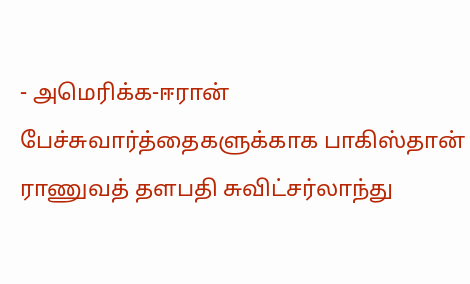- அமெரிக்க-ஈரான் பேச்சுவார்த்தைகளுக்காக பாகிஸ்தான் ராணுவத் தளபதி சுவிட்சர்லாந்து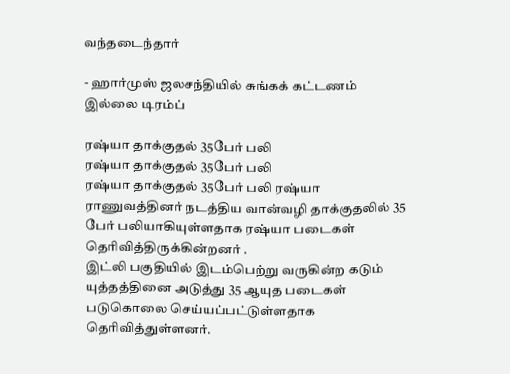வந்தடைந்தார்

- ஹார்முஸ் ஜலசந்தியில் சுங்கக் கட்டணம் இல்லை டிரம்ப்

ரஷ்யா தாக்குதல் 35பேர் பலி
ரஷ்யா தாக்குதல் 35பேர் பலி
ரஷ்யா தாக்குதல் 35பேர் பலி ரஷ்யா ராணுவத்தினர் நடத்திய வான்வழி தாக்குதலில் 35 பேர் பலியாகியுள்ளதாக ரஷ்யா படைகள் தெரிவித்திருக்கின்றனர் .
இட்லி பகுதியில் இடம்பெற்று வருகின்ற கடும் யுத்தத்தினை அடுத்து 35 ஆயுத படைகள் படுகொலை செய்யப்பட்டுள்ளதாக தெரிவித்துள்ளனர்.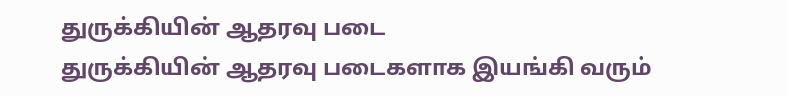துருக்கியின் ஆதரவு படை
துருக்கியின் ஆதரவு படைகளாக இயங்கி வரும்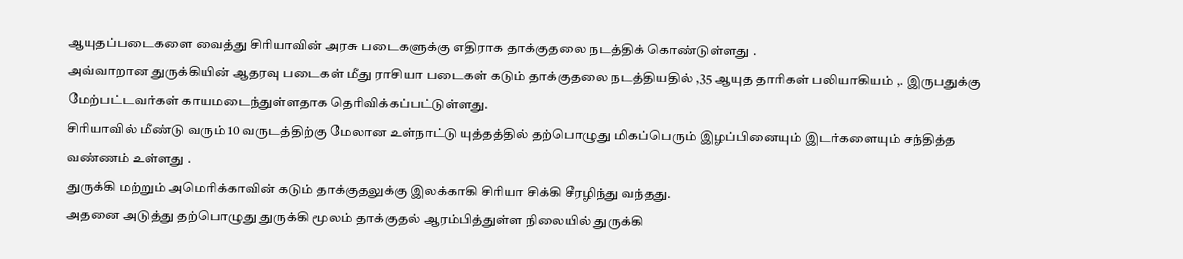ஆயுதப்படைகளை வைத்து சிரியாவின் அரசு படைகளுக்கு எதிராக தாக்குதலை நடத்திக் கொண்டுள்ளது .
அவ்வாறான துருக்கியின் ஆதரவு படைகள் மீது ராசியா படைகள் கடும் தாக்குதலை நடத்தியதில் ,35 ஆயுத தாரிகள் பலியாகியம் ,. இருபதுக்கு மேற்பட்டவர்கள் காயமடைந்துள்ளதாக தெரிவிக்கப்பட்டுள்ளது.
சிரியாவில் மீண்டு வரும் 10 வருடத்திற்கு மேலான உள்நாட்டு யுத்தத்தில் தற்பொழுது மிகப்பெரும் இழப்பினையும் இடர்களையும் சந்தித்த வண்ணம் உள்ளது .
துருக்கி மற்றும் அமெரிக்காவின் கடும் தாக்குதலுக்கு இலக்காகி சிரியா சிக்கி சீரழிந்து வந்தது.
அதனை அடுத்து தற்பொழுது துருக்கி மூலம் தாக்குதல் ஆரம்பித்துள்ள நிலையில் துருக்கி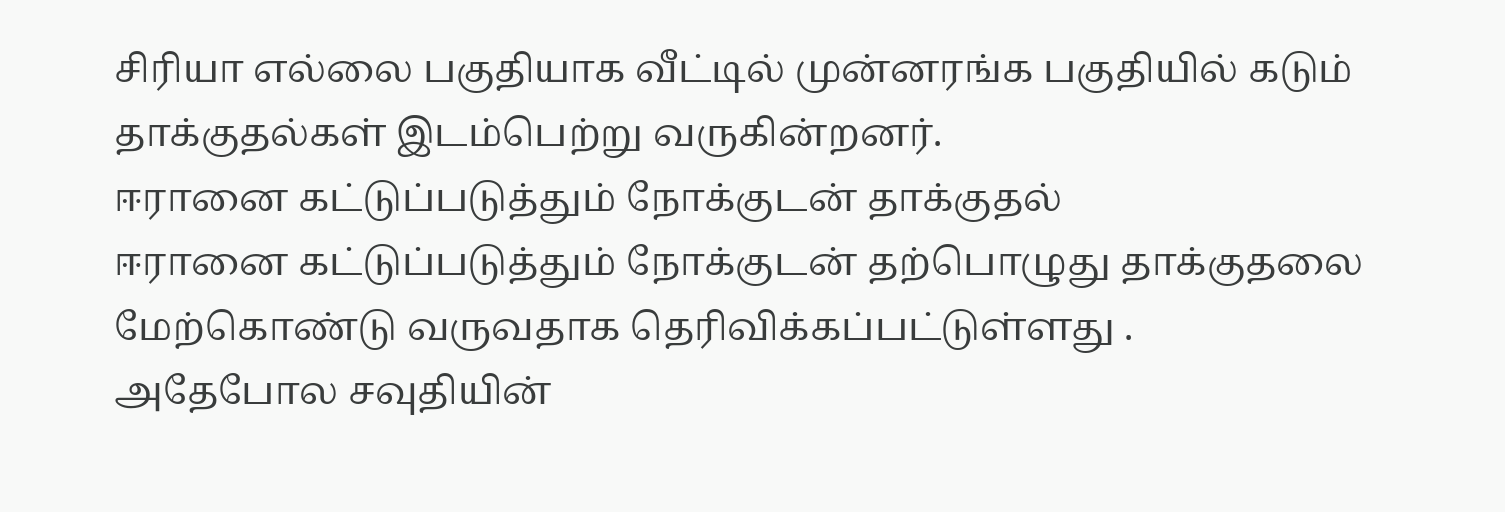சிரியா எல்லை பகுதியாக வீட்டில் முன்னரங்க பகுதியில் கடும் தாக்குதல்கள் இடம்பெற்று வருகின்றனர்.
ஈரானை கட்டுப்படுத்தும் நோக்குடன் தாக்குதல்
ஈரானை கட்டுப்படுத்தும் நோக்குடன் தற்பொழுது தாக்குதலை மேற்கொண்டு வருவதாக தெரிவிக்கப்பட்டுள்ளது .
அதேபோல சவுதியின்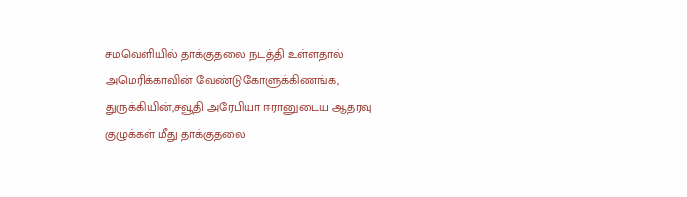சமவெளியில் தாக்குதலை நடத்தி உள்ளதால் அமெரிக்காவின் வேண்டுகோளுக்கிணங்க, துருக்கியின்,சவூதி அரேபியா ஈரானுடைய ஆதரவு குழுக்கள் மீது தாக்குதலை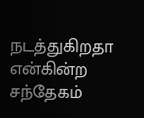நடத்துகிறதா என்கின்ற சந்தேகம்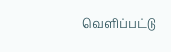வெளிப்பட்டு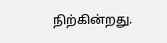நிற்கின்றது.